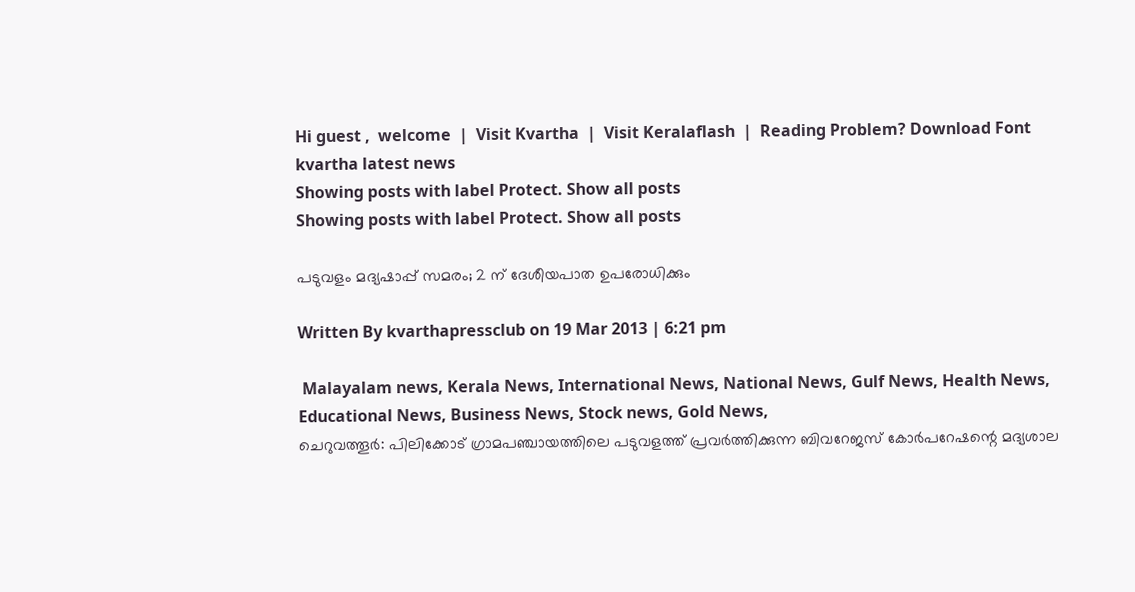Hi guest ,  welcome  |  Visit Kvartha  |  Visit Keralaflash  |  Reading Problem? Download Font
kvartha latest news
Showing posts with label Protect. Show all posts
Showing posts with label Protect. Show all posts

പടുവളം മദ്യഷാപ്പ് സമരം; 2 ന് ദേശീയപാത ഉപരോധിക്കും

Written By kvarthapressclub on 19 Mar 2013 | 6:21 pm

 Malayalam news, Kerala News, International News, National News, Gulf News, Health News, Educational News, Business News, Stock news, Gold News,
ചെറുവത്തൂര്‍: പിലിക്കോട് ഗ്രാമപഞ്ചായത്തിലെ പടുവളത്ത് പ്രവര്‍ത്തിക്കുന്ന ബിവറേജസ് കോര്‍പറേഷന്റെ മദ്യശാല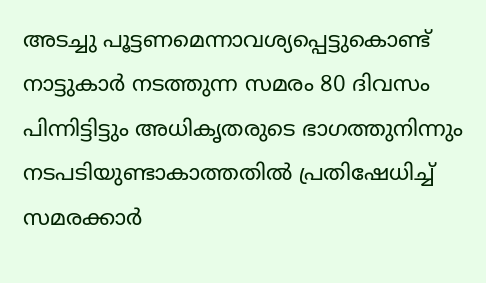അടച്ചു പൂട്ടണമെന്നാവശ്യപ്പെട്ടുകൊണ്ട് നാട്ടുകാര്‍ നടത്തുന്ന സമരം 80 ദിവസം പിന്നിട്ടിട്ടും അധികൃതരുടെ ഭാഗത്തുനിന്നും നടപടിയുണ്ടാകാത്തതില്‍ പ്രതിഷേധിച്ച് സമരക്കാര്‍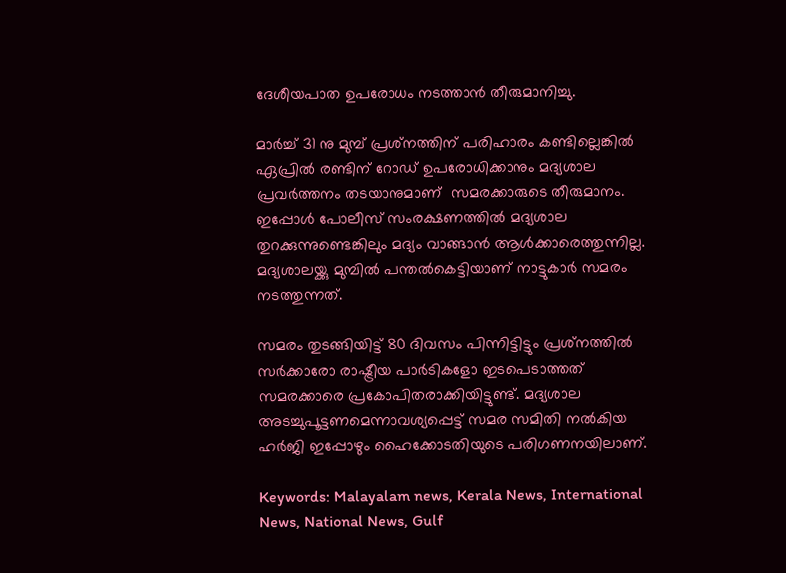ദേശീയപാത ഉപരോധം നടത്താന്‍ തീരുമാനിച്ചു.

മാര്‍ച്ച് 31 നു മുമ്പ് പ്രശ്‌നത്തിന് പരിഹാരം കണ്ടില്ലെങ്കില്‍ ഏപ്രില്‍ രണ്ടിന് റോഡ് ഉപരോധിക്കാനും മദ്യശാല പ്രവര്‍ത്തനം തടയാനുമാണ്  സമരക്കാരുടെ തീരുമാനം. ഇപ്പോള്‍ പോലീസ് സംരക്ഷണത്തില്‍ മദ്യശാല തുറക്കുന്നുണ്ടെങ്കിലും മദ്യം വാങ്ങാന്‍ ആള്‍ക്കാരെത്തുന്നില്ല. മദ്യശാലയ്ക്കു മുമ്പില്‍ പന്തല്‍കെട്ടിയാണ് നാട്ടുകാര്‍ സമരം നടത്തുന്നത്.

സമരം തുടങ്ങിയിട്ട് 80 ദിവസം പിന്നിട്ടിട്ടും പ്രശ്‌നത്തില്‍ സര്‍ക്കാരോ രാഷ്ട്രീയ പാര്‍ടികളോ ഇടപെടാത്തത് സമരക്കാരെ പ്രകോപിതരാക്കിയിട്ടുണ്ട്. മദ്യശാല അടച്ചുപൂട്ടണമെന്നാവശ്യപ്പെട്ട് സമര സമിതി നല്‍കിയ ഹര്‍ജി ഇപ്പോഴും ഹൈക്കോടതിയുടെ പരിഗണനയിലാണ്.

Keywords: Malayalam news, Kerala News, International News, National News, Gulf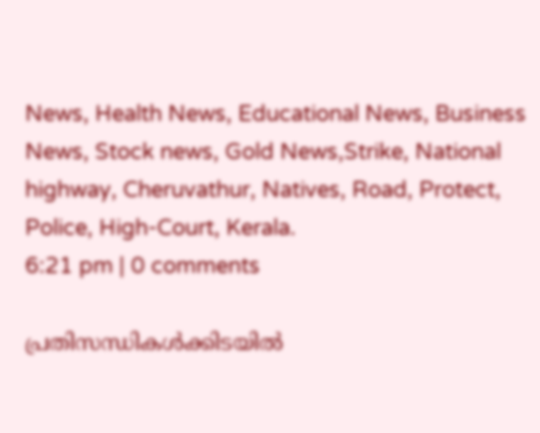News, Health News, Educational News, Business News, Stock news, Gold News,Strike, National highway, Cheruvathur, Natives, Road, Protect, Police, High-Court, Kerala.
6:21 pm | 0 comments

പ്രതിസന്ധികള്‍ക്കിടയില്‍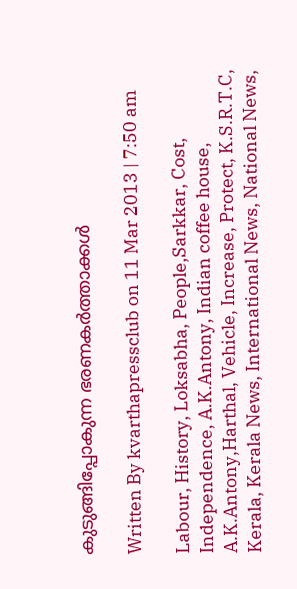കുടുങ്ങിപ്പോകുന്ന ഭരണകര്‍ത്താക്കള്‍

Written By kvarthapressclub on 11 Mar 2013 | 7:50 am

Labour, History, Loksabha, People,Sarkkar, Cost, Independence, A.K.Antony, Indian coffee house, A.K.Antony,Harthal, Vehicle, Increase, Protect, K.S.R.T.C, Kerala, Kerala News, International News, National News,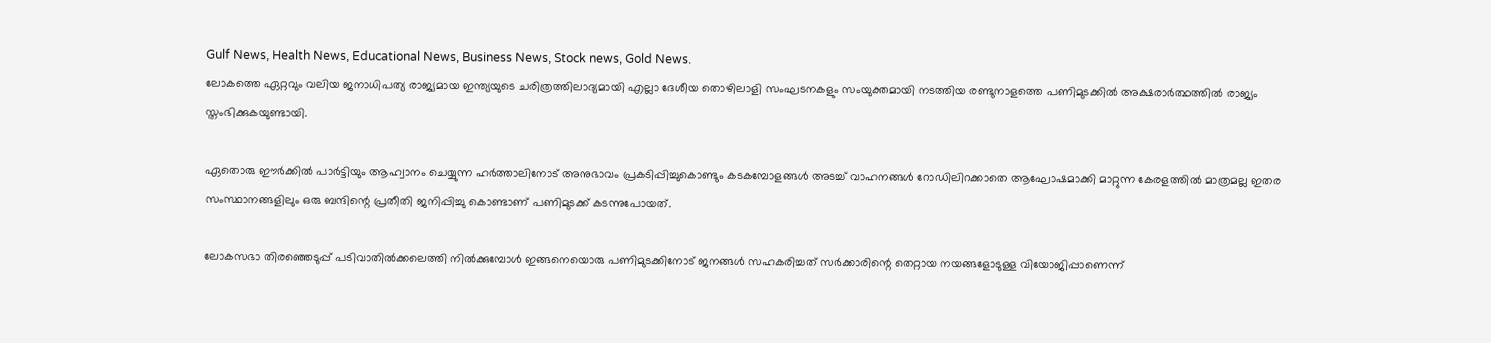Gulf News, Health News, Educational News, Business News, Stock news, Gold News.
ലോകത്തെ ഏറ്റവും വലിയ ജനാധിപത്യ രാജ്യമായ ഇന്ത്യയുടെ ചരിത്രത്തിലാദ്യമായി എല്ലാ ദേശീയ തൊഴിലാളി സംഘടനകളും സംയുക്തമായി നടത്തിയ രണ്ടുനാളത്തെ പണിമുടക്കില്‍ അക്ഷരാര്‍ത്ഥത്തില്‍ രാജ്യം സ്തംഭിക്കുകയുണ്ടായി.

ഏതൊരു ഈര്‍ക്കില്‍ പാര്‍ട്ടിയും ആഹ്വാനം ചെയ്യുന്ന ഹര്‍ത്താലിനോട് അനുഭാവം പ്രകടിപ്പിച്ചുകൊണ്ടും കടകമ്പോളങ്ങള്‍ അടച്ച് വാഹനങ്ങള്‍ റോഡിലിറക്കാതെ ആഘോഷമാക്കി മാറ്റുന്ന കേരളത്തില്‍ മാത്രമല്ല ഇതര സംസ്ഥാനങ്ങളിലും ഒരു ബന്ദിന്റെ പ്രതീതി ജനിപ്പിച്ചു കൊണ്ടാണ് പണിമുടക്ക് കടന്നുപോയത്.

ലോകസഭാ തിരഞ്ഞെടുപ്പ് പടിവാതില്‍ക്കലെത്തി നില്‍ക്കുമ്പോള്‍ ഇങ്ങനെയൊരു പണിമുടക്കിനോട് ജനങ്ങള്‍ സഹകരിച്ചത് സര്‍ക്കാരിന്റെ തെറ്റായ നയങ്ങളോടുള്ള വിയോജിപ്പാണെന്ന്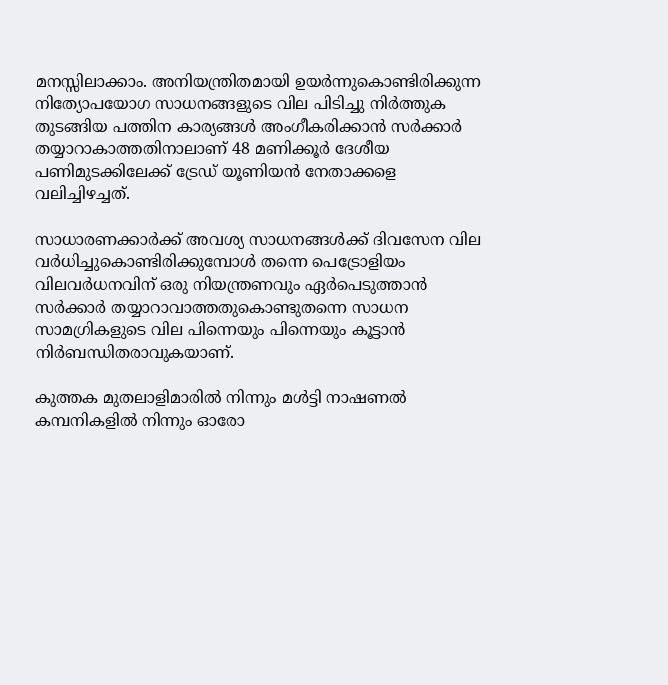മനസ്സിലാക്കാം. അനിയന്ത്രിതമായി ഉയര്‍ന്നുകൊണ്ടിരിക്കുന്ന നിത്യോപയോഗ സാധനങ്ങളുടെ വില പിടിച്ചു നിര്‍ത്തുക തുടങ്ങിയ പത്തിന കാര്യങ്ങള്‍ അംഗീകരിക്കാന്‍ സര്‍ക്കാര്‍ തയ്യാറാകാത്തതിനാലാണ് 48 മണിക്കൂര്‍ ദേശീയ പണിമുടക്കിലേക്ക് ട്രേഡ് യൂണിയന്‍ നേതാക്കളെ വലിച്ചിഴച്ചത്.

സാധാരണക്കാര്‍ക്ക് അവശ്യ സാധനങ്ങള്‍ക്ക് ദിവസേന വില വര്‍ധിച്ചുകൊണ്ടിരിക്കുമ്പോള്‍ തന്നെ പെട്രോളിയം വിലവര്‍ധനവിന് ഒരു നിയന്ത്രണവും ഏര്‍പെടുത്താന്‍ സര്‍ക്കാര്‍ തയ്യാറാവാത്തതുകൊണ്ടുതന്നെ സാധന സാമഗ്രികളുടെ വില പിന്നെയും പിന്നെയും കൂട്ടാന്‍ നിര്‍ബന്ധിതരാവുകയാണ്.

കുത്തക മുതലാളിമാരില്‍ നിന്നും മള്‍ട്ടി നാഷണല്‍ കമ്പനികളില്‍ നിന്നും ഓരോ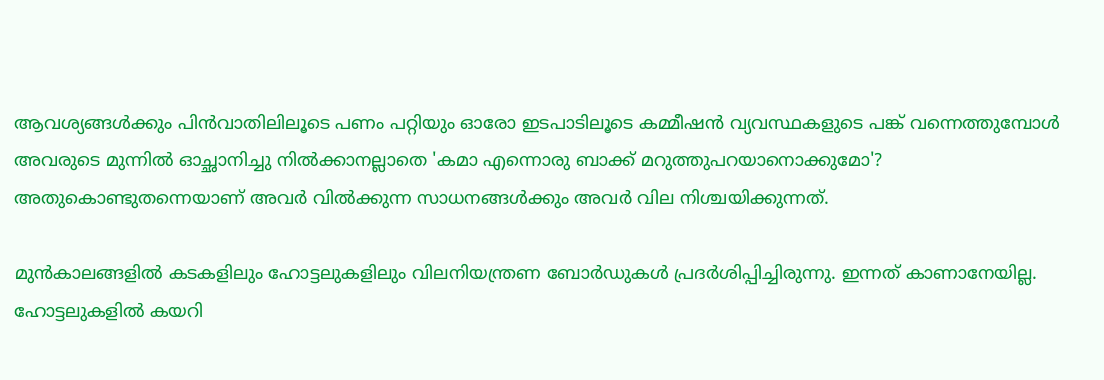ആവശ്യങ്ങള്‍ക്കും പിന്‍വാതിലിലൂടെ പണം പറ്റിയും ഓരോ ഇടപാടിലൂടെ കമ്മീഷന്‍ വ്യവസ്ഥകളുടെ പങ്ക് വന്നെത്തുമ്പോള്‍ അവരുടെ മുന്നില്‍ ഓച്ഛാനിച്ചു നില്‍ക്കാനല്ലാതെ 'കമാ എന്നൊരു ബാക്ക് മറുത്തുപറയാനൊക്കുമോ'? അതുകൊണ്ടുതന്നെയാണ് അവര്‍ വില്‍ക്കുന്ന സാധനങ്ങള്‍ക്കും അവര്‍ വില നിശ്ചയിക്കുന്നത്.

മുന്‍കാലങ്ങളില്‍ കടകളിലും ഹോട്ടലുകളിലും വിലനിയന്ത്രണ ബോര്‍ഡുകള്‍ പ്രദര്‍ശിപ്പിച്ചിരുന്നു. ഇന്നത് കാണാനേയില്ല. ഹോട്ടലുകളില്‍ കയറി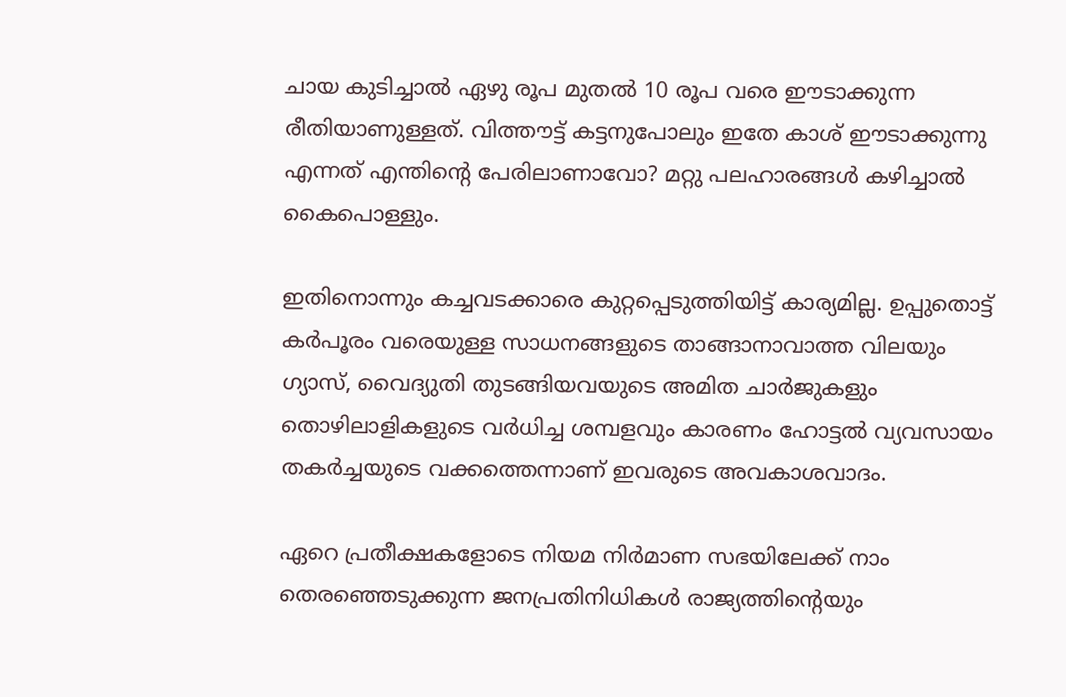ചായ കുടിച്ചാല്‍ ഏഴു രൂപ മുതല്‍ 10 രൂപ വരെ ഈടാക്കുന്ന രീതിയാണുള്ളത്. വിത്തൗട്ട് കട്ടനുപോലും ഇതേ കാശ് ഈടാക്കുന്നു എന്നത് എന്തിന്റെ പേരിലാണാവോ? മറ്റു പലഹാരങ്ങള്‍ കഴിച്ചാല്‍ കൈപൊള്ളും.

ഇതിനൊന്നും കച്ചവടക്കാരെ കുറ്റപ്പെടുത്തിയിട്ട് കാര്യമില്ല. ഉപ്പുതൊട്ട് കര്‍പൂരം വരെയുള്ള സാധനങ്ങളുടെ താങ്ങാനാവാത്ത വിലയും ഗ്യാസ്, വൈദ്യുതി തുടങ്ങിയവയുടെ അമിത ചാര്‍ജുകളും തൊഴിലാളികളുടെ വര്‍ധിച്ച ശമ്പളവും കാരണം ഹോട്ടല്‍ വ്യവസായം തകര്‍ച്ചയുടെ വക്കത്തെന്നാണ് ഇവരുടെ അവകാശവാദം.

ഏറെ പ്രതീക്ഷകളോടെ നിയമ നിര്‍മാണ സഭയിലേക്ക് നാം തെരഞ്ഞെടുക്കുന്ന ജനപ്രതിനിധികള്‍ രാജ്യത്തിന്റെയും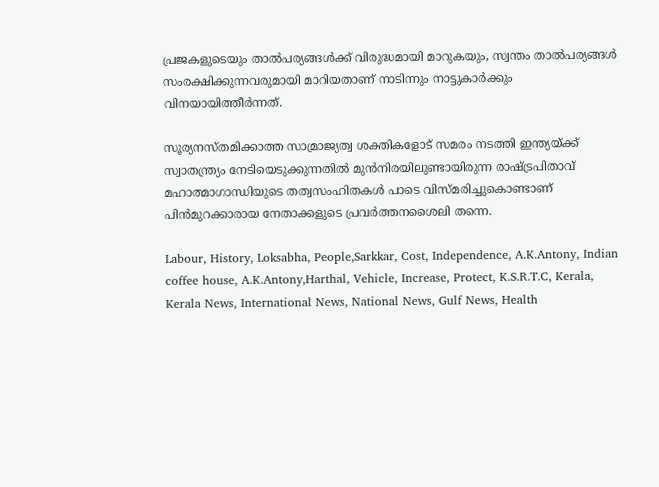പ്രജകളുടെയും താല്‍പര്യങ്ങള്‍ക്ക് വിരുദ്ധമായി മാറുകയും, സ്വന്തം താല്‍പര്യങ്ങള്‍ സംരക്ഷിക്കുന്നവരുമായി മാറിയതാണ് നാടിന്നും നാട്ടുകാര്‍ക്കും വിനയായിത്തീര്‍ന്നത്.

സൂര്യനസ്തമിക്കാത്ത സാമ്രാജ്യത്വ ശക്തികളോട് സമരം നടത്തി ഇന്ത്യയ്ക്ക് സ്വാതന്ത്ര്യം നേടിയെടുക്കുന്നതില്‍ മുന്‍നിരയിലുണ്ടായിരുന്ന രാഷ്ട്രപിതാവ് മഹാത്മാഗാന്ധിയുടെ തത്വസംഹിതകള്‍ പാടെ വിസ്മരിച്ചുകൊണ്ടാണ് പിന്‍മുറക്കാരായ നേതാക്കളുടെ പ്രവര്‍ത്തനശൈലി തന്നെ.

Labour, History, Loksabha, People,Sarkkar, Cost, Independence, A.K.Antony, Indian coffee house, A.K.Antony,Harthal, Vehicle, Increase, Protect, K.S.R.T.C, Kerala, Kerala News, International News, National News, Gulf News, Health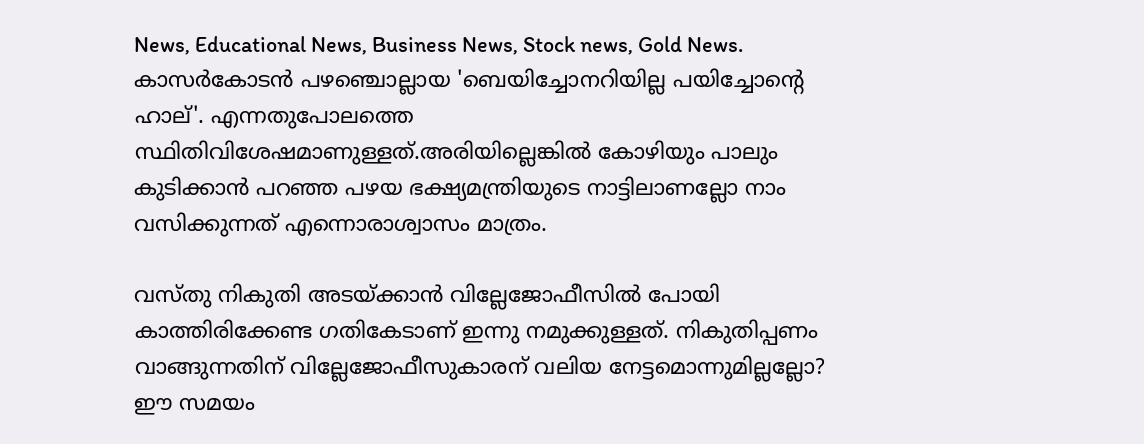News, Educational News, Business News, Stock news, Gold News.
കാസര്‍കോടന്‍ പഴഞ്ചൊല്ലായ 'ബെയിച്ചോനറിയില്ല പയിച്ചോന്റെ ഹാല്'. എന്നതുപോലത്തെ സ്ഥിതിവിശേഷമാണുള്ളത്.അരിയില്ലെങ്കില്‍ കോഴിയും പാലും കുടിക്കാന്‍ പറഞ്ഞ പഴയ ഭക്ഷ്യമന്ത്രിയുടെ നാട്ടിലാണല്ലോ നാം വസിക്കുന്നത് എന്നൊരാശ്വാസം മാത്രം.

വസ്തു നികുതി അടയ്ക്കാന്‍ വില്ലേജോഫീസില്‍ പോയി കാത്തിരിക്കേണ്ട ഗതികേടാണ് ഇന്നു നമുക്കുള്ളത്. നികുതിപ്പണം വാങ്ങുന്നതിന് വില്ലേജോഫീസുകാരന് വലിയ നേട്ടമൊന്നുമില്ലല്ലോ? ഈ സമയം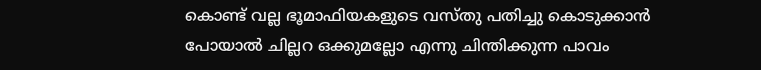കൊണ്ട് വല്ല ഭൂമാഫിയകളുടെ വസ്തു പതിച്ചു കൊടുക്കാന്‍ പോയാല്‍ ചില്ലറ ഒക്കുമല്ലോ എന്നു ചിന്തിക്കുന്ന പാവം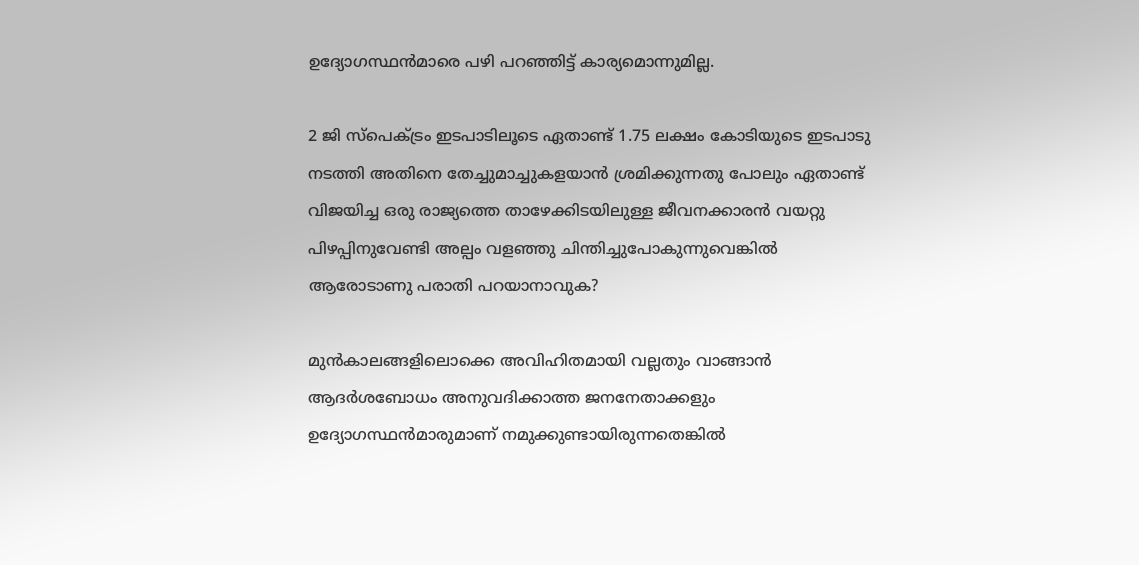ഉദ്യോഗസ്ഥന്‍മാരെ പഴി പറഞ്ഞിട്ട് കാര്യമൊന്നുമില്ല.

2 ജി സ്‌പെക്ട്രം ഇടപാടിലൂടെ ഏതാണ്ട് 1.75 ലക്ഷം കോടിയുടെ ഇടപാടു നടത്തി അതിനെ തേച്ചുമാച്ചുകളയാന്‍ ശ്രമിക്കുന്നതു പോലും ഏതാണ്ട് വിജയിച്ച ഒരു രാജ്യത്തെ താഴേക്കിടയിലുള്ള ജീവനക്കാരന്‍ വയറ്റു പിഴപ്പിനുവേണ്ടി അല്പം വളഞ്ഞു ചിന്തിച്ചുപോകുന്നുവെങ്കില്‍ ആരോടാണു പരാതി പറയാനാവുക?

മുന്‍കാലങ്ങളിലൊക്കെ അവിഹിതമായി വല്ലതും വാങ്ങാന്‍ ആദര്‍ശബോധം അനുവദിക്കാത്ത ജനനേതാക്കളും ഉദ്യോഗസ്ഥന്‍മാരുമാണ് നമുക്കുണ്ടായിരുന്നതെങ്കില്‍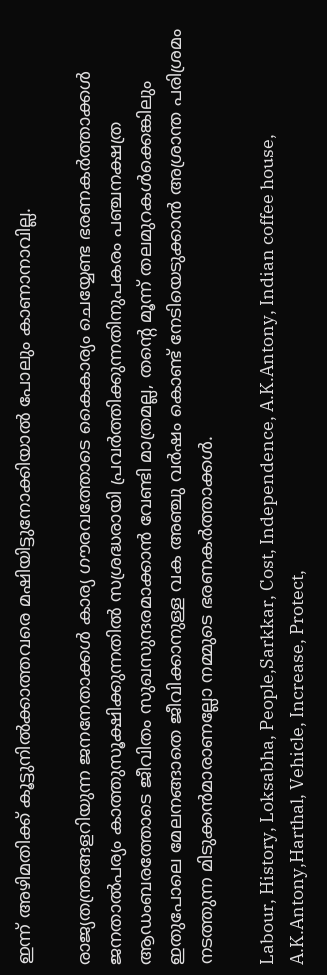ഇന്ന് അഴിമതിക്ക് കൂട്ടുനില്‍ക്കാത്തവരെ മഷിയിട്ടുനോക്കിയാല്‍ പോലും കാണാനാവില്ല.

രാജ്യതന്ത്രങ്ങളറിയുന്ന ജനനേതാക്കള്‍ കാര്യ ഗൗരവത്തോടെ കൈകാര്യം ചെയ്യേണ്ട ഭരണകര്‍ത്താക്കള്‍ ജനതാല്‍പര്യം കാത്തുസൂക്ഷിക്കുന്നതില്‍ സശ്രദ്ധരായി പ്രവര്‍ത്തിക്കുന്നതിനുപകരം പഞ്ചനക്ഷത്ര ആഡംബരത്തോടെ ജീവിതം സുഖസുന്ദരമാക്കാന്‍ വേണ്ടി മാത്രമല്ല, തന്റെ മൂന്ന് തലമുറകള്‍ക്കെങ്കിലും ഇതുപോലെ മേലനങ്ങാതെ ജീവിക്കാനുള്ള വക അഞ്ചു വര്‍ഷം കൊണ്ട് നേടിയെടുക്കാന്‍ അശ്രാന്ത പരിശ്രമം നടത്തുന്ന മിടുക്കന്‍മാരാണല്ലോ നമ്മുടെ ഭരണകര്‍ത്താക്കള്‍.

Labour, History, Loksabha, People,Sarkkar, Cost, Independence, A.K.Antony, Indian coffee house, A.K.Antony,Harthal, Vehicle, Increase, Protect,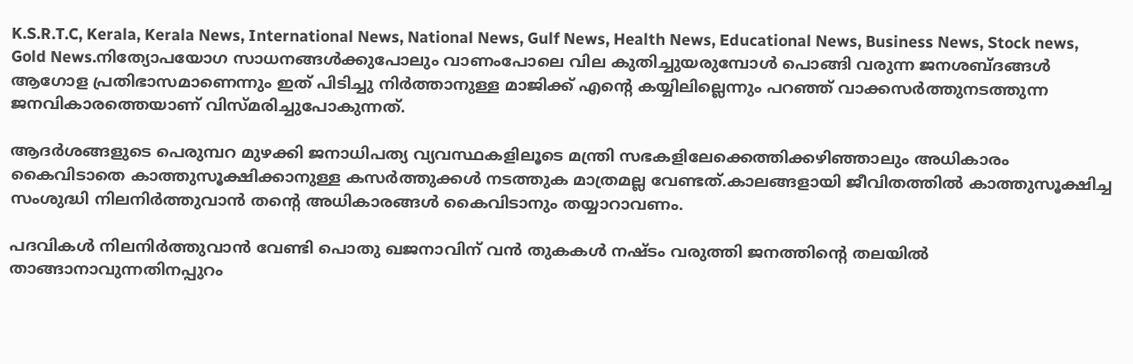K.S.R.T.C, Kerala, Kerala News, International News, National News, Gulf News, Health News, Educational News, Business News, Stock news, Gold News.നിത്യോപയോഗ സാധനങ്ങള്‍ക്കുപോലും വാണംപോലെ വില കുതിച്ചുയരുമ്പോള്‍ പൊങ്ങി വരുന്ന ജനശബ്ദങ്ങള്‍ ആഗോള പ്രതിഭാസമാണെന്നും ഇത് പിടിച്ചു നിര്‍ത്താനുള്ള മാജിക്ക് എന്റെ കയ്യിലില്ലെന്നും പറഞ്ഞ് വാക്കസര്‍ത്തുനടത്തുന്ന ജനവികാരത്തെയാണ് വിസ്മരിച്ചുപോകുന്നത്.

ആദര്‍ശങ്ങളുടെ പെരുമ്പറ മുഴക്കി ജനാധിപത്യ വ്യവസ്ഥകളിലൂടെ മന്ത്രി സഭകളിലേക്കെത്തിക്കഴിഞ്ഞാലും അധികാരം കൈവിടാതെ കാത്തുസൂക്ഷിക്കാനുള്ള കസര്‍ത്തുക്കള്‍ നടത്തുക മാത്രമല്ല വേണ്ടത്.കാലങ്ങളായി ജീവിതത്തില്‍ കാത്തുസൂക്ഷിച്ച സംശുദ്ധി നിലനിര്‍ത്തുവാന്‍ തന്റെ അധികാരങ്ങള്‍ കൈവിടാനും തയ്യാറാവണം.

പദവികള്‍ നിലനിര്‍ത്തുവാന്‍ വേണ്ടി പൊതു ഖജനാവിന് വന്‍ തുകകള്‍ നഷ്ടം വരുത്തി ജനത്തിന്റെ തലയില്‍ താങ്ങാനാവുന്നതിനപ്പുറം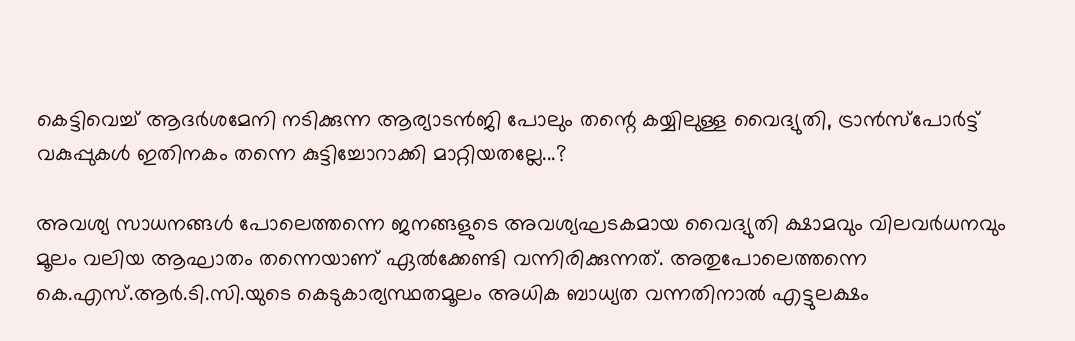കെട്ടിവെച്ച് ആദര്‍ശമേനി നടിക്കുന്ന ആര്യാടന്‍ജി പോലും തന്റെ കയ്യിലുള്ള വൈദ്യുതി, ട്രാന്‍സ്‌പോര്‍ട്ട് വകുപ്പുകള്‍ ഇതിനകം തന്നെ കുട്ടിച്ചോറാക്കി മാറ്റിയതല്ലേ...?

അവശ്യ സാധനങ്ങള്‍ പോലെത്തന്നെ ജനങ്ങളുടെ അവശ്യഘടകമായ വൈദ്യുതി ക്ഷാമവും വിലവര്‍ധനവും മൂലം വലിയ ആഘാതം തന്നെയാണ് ഏല്‍ക്കേണ്ടി വന്നിരിക്കുന്നത്. അതുപോലെത്തന്നെ കെ.എസ്.ആര്‍.ടി.സി.യുടെ കെടുകാര്യസ്ഥതമൂലം അധിക ബാധ്യത വന്നതിനാല്‍ എട്ടുലക്ഷം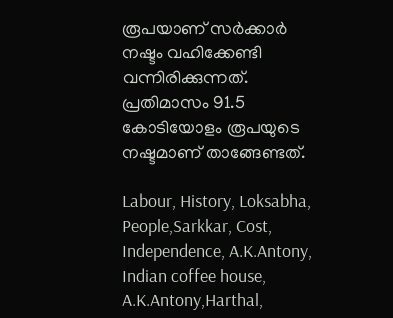രൂപയാണ് സര്‍ക്കാര്‍ നഷ്ടം വഹിക്കേണ്ടി വന്നിരിക്കുന്നത്. പ്രതിമാസം 91.5 കോടിയോളം രൂപയുടെ നഷ്ടമാണ് താങ്ങേണ്ടത്.

Labour, History, Loksabha, People,Sarkkar, Cost, Independence, A.K.Antony, Indian coffee house, A.K.Antony,Harthal,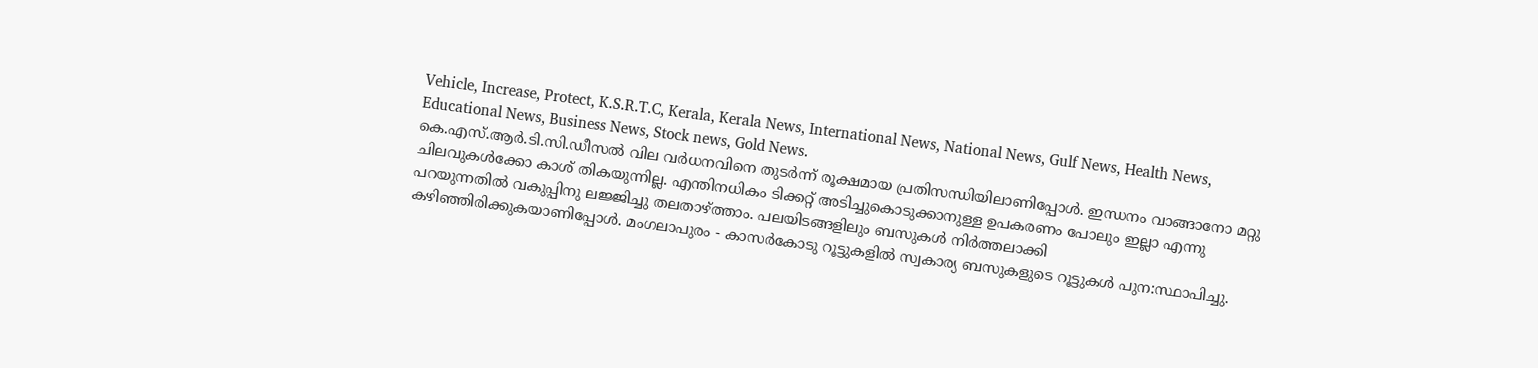Vehicle, Increase, Protect, K.S.R.T.C, Kerala, Kerala News, International News, National News, Gulf News, Health News, Educational News, Business News, Stock news, Gold News.
കെ.എസ്.ആര്‍.ടി.സി.ഡീസല്‍ വില വര്‍ധനവിനെ തുടര്‍ന്ന് രൂക്ഷമായ പ്രതിസന്ധിയിലാണിപ്പോള്‍. ഇന്ധനം വാങ്ങാനോ മറ്റു ചിലവുകള്‍ക്കോ കാശ് തികയുന്നില്ല. എന്തിനധികം ടിക്കറ്റ് അടിച്ചുകൊടുക്കാനുള്ള ഉപകരണം പോലും ഇല്ലാ എന്നു പറയുന്നതില്‍ വകുപ്പിനു ലജ്ജിച്ചു തലതാഴ്ത്താം. പലയിടങ്ങളിലും ബസുകള്‍ നിര്‍ത്തലാക്കി കഴിഞ്ഞിരിക്കുകയാണിപ്പോള്‍. മംഗലാപുരം - കാസര്‍കോടു റൂട്ടുകളില്‍ സ്വകാര്യ ബസുകളുടെ റൂട്ടുകള്‍ പുന:സ്ഥാപിച്ചു.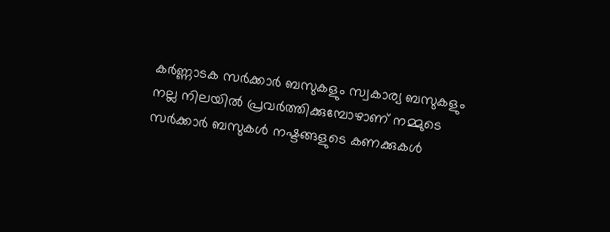കര്‍ണ്ണാടക സര്‍ക്കാര്‍ ബസുകളും സ്വകാര്യ ബസുകളും നല്ല നിലയില്‍ പ്രവര്‍ത്തിക്കുമ്പോഴാണ് നമ്മുടെ സര്‍ക്കാര്‍ ബസുകള്‍ നഷ്ടങ്ങളുടെ കണക്കുകള്‍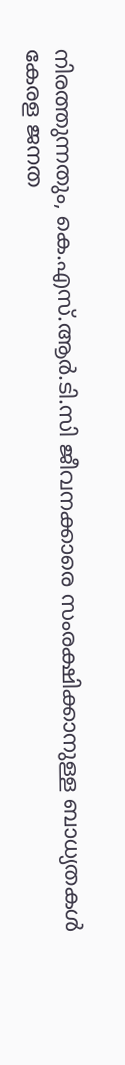നിരത്തുന്നതും, കെ.എസ്.ആര്‍.ടി.സി ജീവനക്കാരെ സംരക്ഷിക്കാനുള്ള ബാധ്യതകള്‍ കേരള ജനത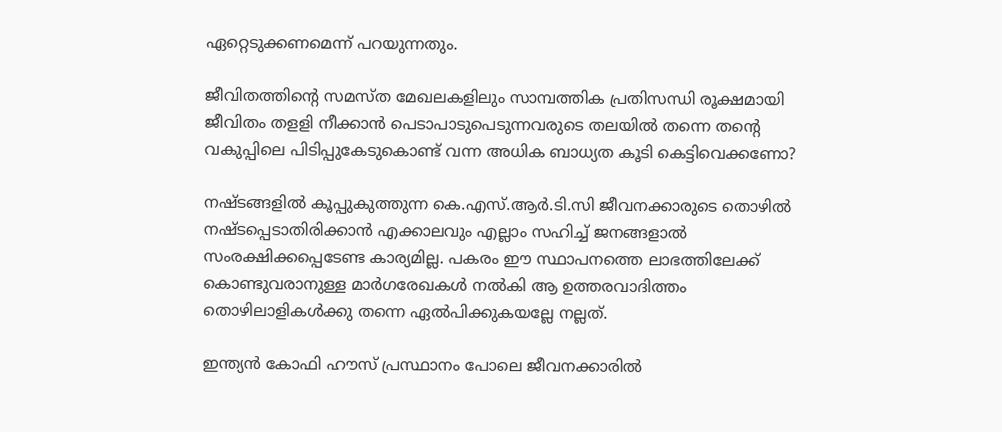ഏറ്റെടുക്കണമെന്ന് പറയുന്നതും.

ജീവിതത്തിന്റെ സമസ്ത മേഖലകളിലും സാമ്പത്തിക പ്രതിസന്ധി രൂക്ഷമായി ജീവിതം തളളി നീക്കാന്‍ പെടാപാടുപെടുന്നവരുടെ തലയില്‍ തന്നെ തന്റെ വകുപ്പിലെ പിടിപ്പുകേടുകൊണ്ട് വന്ന അധിക ബാധ്യത കൂടി കെട്ടിവെക്കണോ?

നഷ്ടങ്ങളില്‍ കൂപ്പുകുത്തുന്ന കെ.എസ്.ആര്‍.ടി.സി ജീവനക്കാരുടെ തൊഴില്‍ നഷ്ടപ്പെടാതിരിക്കാന്‍ എക്കാലവും എല്ലാം സഹിച്ച് ജനങ്ങളാല്‍ സംരക്ഷിക്കപ്പെടേണ്ട കാര്യമില്ല. പകരം ഈ സ്ഥാപനത്തെ ലാഭത്തിലേക്ക് കൊണ്ടുവരാനുള്ള മാര്‍ഗരേഖകള്‍ നല്‍കി ആ ഉത്തരവാദിത്തം തൊഴിലാളികള്‍ക്കു തന്നെ ഏല്‍പിക്കുകയല്ലേ നല്ലത്.

ഇന്ത്യന്‍ കോഫി ഹൗസ് പ്രസ്ഥാനം പോലെ ജീവനക്കാരില്‍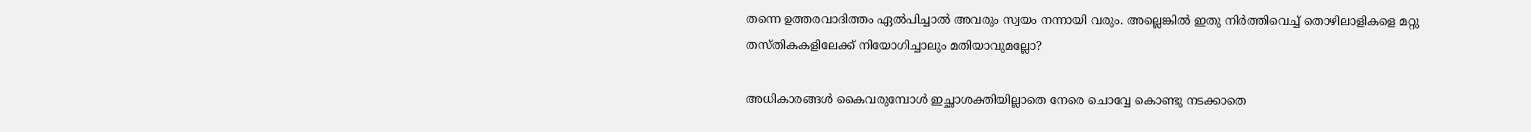തന്നെ ഉത്തരവാദിത്തം ഏല്‍പിച്ചാല്‍ അവരും സ്വയം നന്നായി വരും. അല്ലെങ്കില്‍ ഇതു നിര്‍ത്തിവെച്ച് തൊഴിലാളികളെ മറ്റു തസ്തികകളിലേക്ക് നിയോഗിച്ചാലും മതിയാവുമല്ലോ?

അധികാരങ്ങള്‍ കൈവരുമ്പോള്‍ ഇച്ഛാശക്തിയില്ലാതെ നേരെ ചൊവ്വേ കൊണ്ടു നടക്കാതെ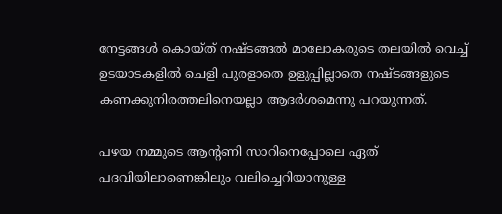നേട്ടങ്ങള്‍ കൊയ്ത് നഷ്ടങ്ങല്‍ മാലോകരുടെ തലയില്‍ വെച്ച് ഉടയാടകളില്‍ ചെളി പുരളാതെ ഉളുപ്പില്ലാതെ നഷ്ടങ്ങളുടെ കണക്കുനിരത്തലിനെയല്ലാ ആദര്‍ശമെന്നു പറയുന്നത്.

പഴയ നമ്മുടെ ആന്റണി സാറിനെപ്പോലെ ഏത് പദവിയിലാണെങ്കിലും വലിച്ചെറിയാനുള്ള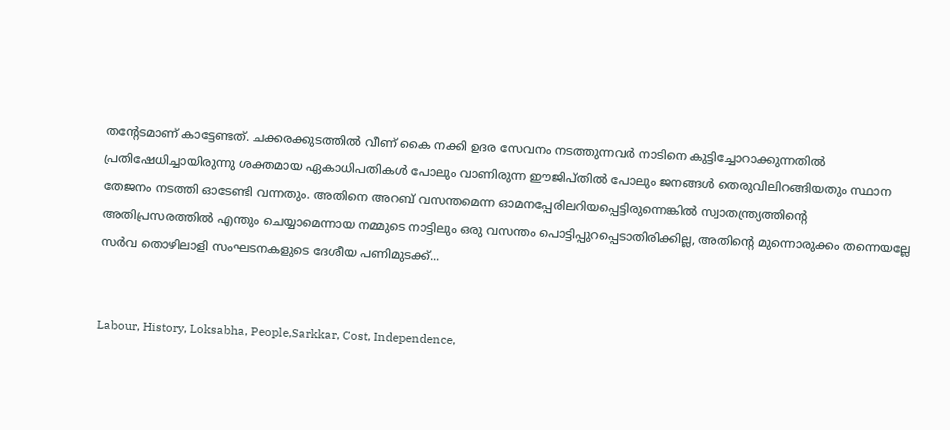തന്റേടമാണ് കാട്ടേണ്ടത്. ചക്കരക്കുടത്തില്‍ വീണ് കൈ നക്കി ഉദര സേവനം നടത്തുന്നവര്‍ നാടിനെ കുട്ടിച്ചോറാക്കുന്നതില്‍ പ്രതിഷേധിച്ചായിരുന്നു ശക്തമായ ഏകാധിപതികള്‍ പോലും വാണിരുന്ന ഈജിപ്തില്‍ പോലും ജനങ്ങള്‍ തെരുവിലിറങ്ങിയതും സ്ഥാന തേജനം നടത്തി ഓടേണ്ടി വന്നതും. അതിനെ അറബ് വസന്തമെന്ന ഓമനപ്പേരിലറിയപ്പെട്ടിരുന്നെങ്കില്‍ സ്വാതന്ത്ര്യത്തിന്റെ അതിപ്രസരത്തില്‍ എന്തും ചെയ്യാമെന്നായ നമ്മുടെ നാട്ടിലും ഒരു വസന്തം പൊട്ടിപ്പുറപ്പെടാതിരിക്കില്ല, അതിന്റെ മുന്നൊരുക്കം തന്നെയല്ലേ സര്‍വ തൊഴിലാളി സംഘടനകളുടെ ദേശീയ പണിമുടക്ക്...


Labour, History, Loksabha, People,Sarkkar, Cost, Independence,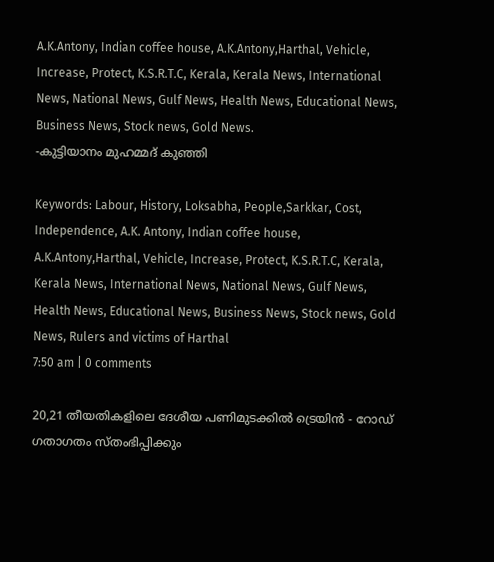A.K.Antony, Indian coffee house, A.K.Antony,Harthal, Vehicle, Increase, Protect, K.S.R.T.C, Kerala, Kerala News, International News, National News, Gulf News, Health News, Educational News, Business News, Stock news, Gold News.
-കുട്ടിയാനം മുഹമ്മദ് കുഞ്ഞി

Keywords: Labour, History, Loksabha, People,Sarkkar, Cost, Independence, A.K. Antony, Indian coffee house, A.K.Antony,Harthal, Vehicle, Increase, Protect, K.S.R.T.C, Kerala, Kerala News, International News, National News, Gulf News, Health News, Educational News, Business News, Stock news, Gold News, Rulers and victims of Harthal
7:50 am | 0 comments

20,21 തീയതികളിലെ ദേശീയ പണിമുടക്കില്‍ ട്രെയിന്‍ - റോഡ് ഗതാഗതം സ്തംഭിപ്പിക്കും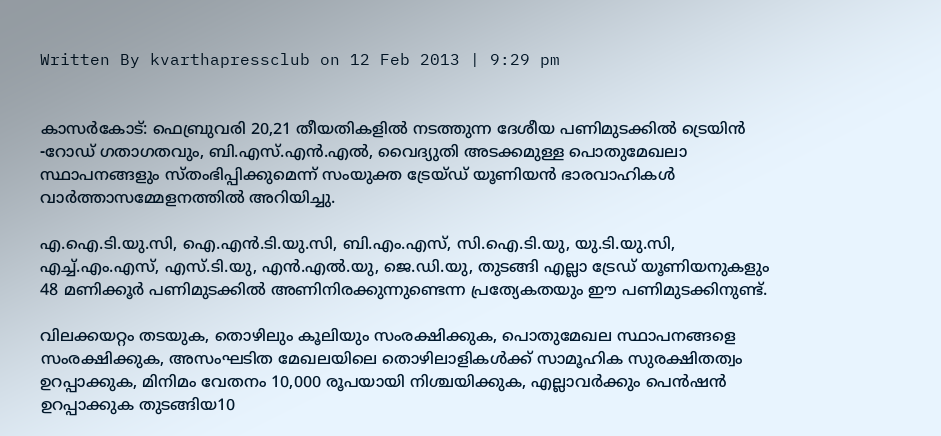Written By kvarthapressclub on 12 Feb 2013 | 9:29 pm


കാസര്‍കോട്: ഫെബ്രുവരി 20,21 തീയതികളില്‍ നടത്തുന്ന ദേശീയ പണിമുടക്കില്‍ ട്രെയിന്‍ -റോഡ് ഗതാഗതവും, ബി.എസ്.എന്‍.എല്‍, വൈദ്യുതി അടക്കമുള്ള പൊതുമേഖലാ സ്ഥാപനങ്ങളും സ്തംഭിപ്പിക്കുമെന്ന് സംയുക്ത ട്രേയ്ഡ് യൂണിയന്‍ ഭാരവാഹികള്‍ വാര്‍ത്താസമ്മേളനത്തില്‍ അറിയിച്ചു.

എ.ഐ.ടി.യു.സി, ഐ.എന്‍.ടി.യു.സി, ബി.എം.എസ്, സി.ഐ.ടി.യു, യു.ടി.യു.സി, എച്ച്.എം.എസ്, എസ്.ടി.യു, എന്‍.എല്‍.യു, ജെ.ഡി.യു, തുടങ്ങി എല്ലാ ട്രേഡ് യൂണിയനുകളും 48 മണിക്കൂര്‍ പണിമുടക്കില്‍ അണിനിരക്കുന്നുണ്ടെന്ന പ്രത്യേകതയും ഈ പണിമുടക്കിനുണ്ട്.

വിലക്കയറ്റം തടയുക, തൊഴിലും കൂലിയും സംരക്ഷിക്കുക, പൊതുമേഖല സ്ഥാപനങ്ങളെ സംരക്ഷിക്കുക, അസംഘടിത മേഖലയിലെ തൊഴിലാളികള്‍ക്ക് സാമൂഹിക സുരക്ഷിതത്വം ഉറപ്പാക്കുക, മിനിമം വേതനം 10,000 രൂപയായി നിശ്ചയിക്കുക, എല്ലാവര്‍ക്കും പെന്‍ഷന്‍ ഉറപ്പാക്കുക തുടങ്ങിയ10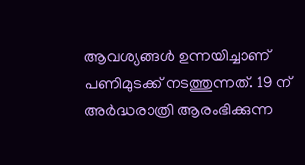ആവശ്യങ്ങള്‍ ഉന്നയിച്ചാണ് പണിമുടക്ക് നടത്തുന്നത്. 19 ന് അര്‍ദ്ധരാത്രി ആരംഭിക്കുന്ന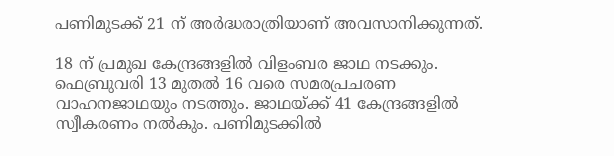പണിമുടക്ക് 21 ന് അര്‍ദ്ധരാത്രിയാണ് അവസാനിക്കുന്നത്.

18 ന് പ്രമുഖ കേന്ദ്രങ്ങളില്‍ വിളംബര ജാഥ നടക്കും. ഫെബ്രുവരി 13 മുതല്‍ 16 വരെ സമരപ്രചരണ വാഹനജാഥയും നടത്തും. ജാഥയ്ക്ക് 41 കേന്ദ്രങ്ങളില്‍ സ്വീകരണം നല്‍കും. പണിമുടക്കില്‍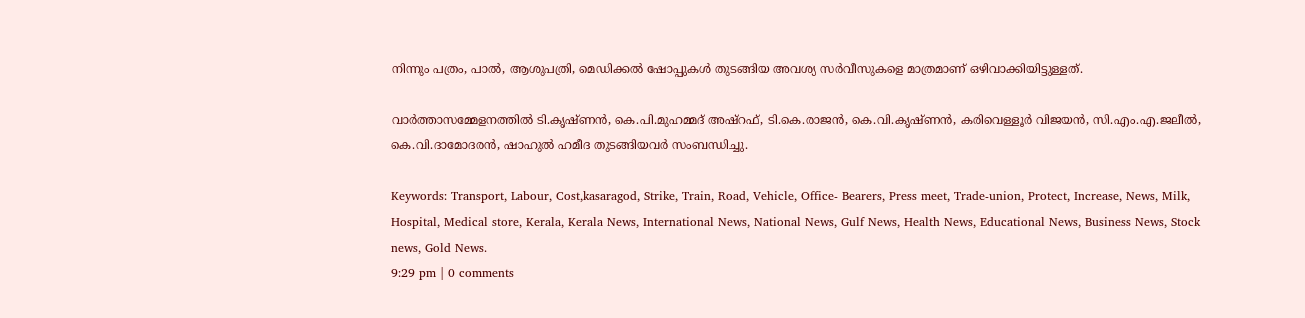നിന്നും പത്രം, പാല്‍, ആശുപത്രി, മെഡിക്കല്‍ ഷോപ്പുകള്‍ തുടങ്ങിയ അവശ്യ സര്‍വീസുകളെ മാത്രമാണ് ഒഴിവാക്കിയിട്ടുള്ളത്.

വാര്‍ത്താസമ്മേളനത്തില്‍ ടി.കൃഷ്ണന്‍, കെ.പി.മുഹമ്മദ് അഷ്‌റഫ്, ടി.കെ.രാജന്‍, കെ.വി.കൃഷ്ണന്‍, കരിവെള്ളൂര്‍ വിജയന്‍, സി.എം.എ.ജലീല്‍, കെ.വി.ദാമോദരന്‍, ഷാഹുല്‍ ഹമീദ തുടങ്ങിയവര്‍ സംബന്ധിച്ചു.

Keywords: Transport, Labour, Cost,kasaragod, Strike, Train, Road, Vehicle, Office- Bearers, Press meet, Trade-union, Protect, Increase, News, Milk, Hospital, Medical store, Kerala, Kerala News, International News, National News, Gulf News, Health News, Educational News, Business News, Stock news, Gold News.
9:29 pm | 0 comments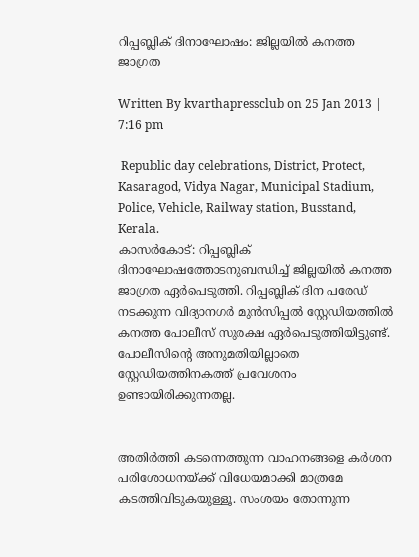റിപ്പബ്ലിക് ദിനാഘോഷം: ജില്ലയില്‍ കനത്ത ജാഗ്രത

Written By kvarthapressclub on 25 Jan 2013 | 7:16 pm

 Republic day celebrations, District, Protect, Kasaragod, Vidya Nagar, Municipal Stadium, Police, Vehicle, Railway station, Busstand, Kerala.
കാസര്‍കോട്: റിപ്പബ്ലിക് ദിനാഘോഷത്തോടനുബന്ധിച്ച് ജില്ലയില്‍ കനത്ത ജാഗ്രത ഏര്‍പെടുത്തി. റിപ്പബ്ലിക് ദിന പരേഡ് നടക്കുന്ന വിദ്യാനഗര്‍ മുന്‍സിപ്പല്‍ സ്റ്റേഡിയത്തില്‍ കനത്ത പോലീസ് സുരക്ഷ ഏര്‍പെടുത്തിയിട്ടുണ്ട്. പോലീസിന്റെ അനുമതിയില്ലാതെ സ്റ്റേഡിയത്തിനകത്ത് പ്രവേശനം ഉണ്ടായിരിക്കുന്നതല്ല.


അതിര്‍ത്തി കടന്നെത്തുന്ന വാഹനങ്ങളെ കര്‍ശന പരിശോധനയ്ക്ക് വിധേയമാക്കി മാത്രമേ കടത്തിവിടുകയുള്ളൂ. സംശയം തോന്നുന്ന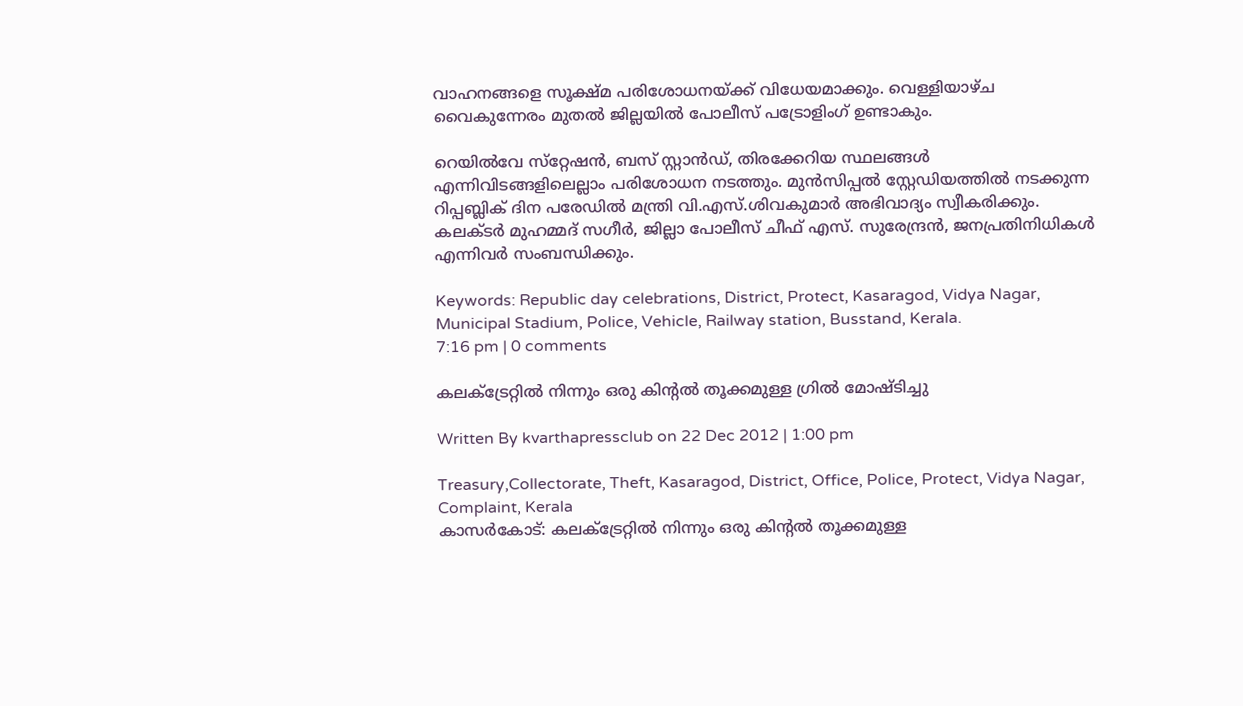വാഹനങ്ങളെ സൂക്ഷ്മ പരിശോധനയ്ക്ക് വിധേയമാക്കും. വെള്ളിയാഴ്ച വൈകുന്നേരം മുതല്‍ ജില്ലയില്‍ പോലീസ് പട്രോളിംഗ് ഉണ്ടാകും.

റെയില്‍വേ സ്‌റ്റേഷന്‍, ബസ് സ്റ്റാന്‍ഡ്, തിരക്കേറിയ സ്ഥലങ്ങള്‍ എന്നിവിടങ്ങളിലെല്ലാം പരിശോധന നടത്തും. മുന്‍സിപ്പല്‍ സ്റ്റേഡിയത്തില്‍ നടക്കുന്ന റിപ്പബ്ലിക് ദിന പരേഡില്‍ മന്ത്രി വി.എസ്.ശിവകുമാര്‍ അഭിവാദ്യം സ്വീകരിക്കും. കലക്ടര്‍ മുഹമ്മദ് സഗീര്‍, ജില്ലാ പോലീസ് ചീഫ് എസ്. സുരേന്ദ്രന്‍, ജനപ്രതിനിധികള്‍ എന്നിവര്‍ സംബന്ധിക്കും.

Keywords: Republic day celebrations, District, Protect, Kasaragod, Vidya Nagar, Municipal Stadium, Police, Vehicle, Railway station, Busstand, Kerala.
7:16 pm | 0 comments

കലക്ട്രേറ്റില്‍ നിന്നും ഒരു കിന്റല്‍ തൂക്കമുള്ള ഗ്രില്‍ മോഷ്ടിച്ചു

Written By kvarthapressclub on 22 Dec 2012 | 1:00 pm

Treasury,Collectorate, Theft, Kasaragod, District, Office, Police, Protect, Vidya Nagar, Complaint, Kerala
കാസര്‍കോട്: കലക്ട്രേറ്റില്‍ നിന്നും ഒരു കിന്റല്‍ തൂക്കമുള്ള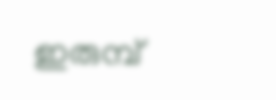ഇരുമ്പ്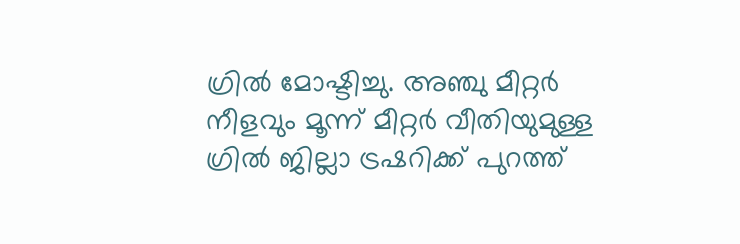ഗ്രില്‍ മോഷ്ടിച്ചു. അഞ്ചു മീറ്റര്‍ നീളവും മൂന്ന് മീറ്റര്‍ വീതിയുമുള്ള ഗ്രില്‍ ജില്ലാ ട്രഷറിക്ക് പുറത്ത്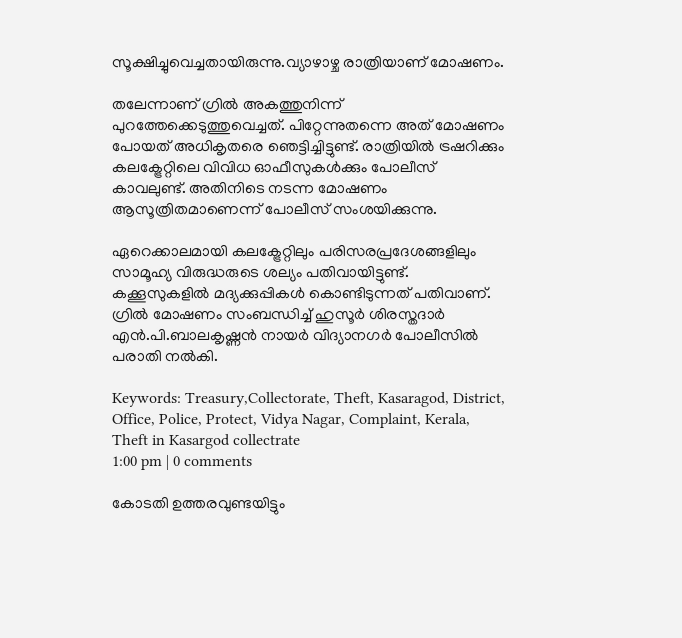സൂക്ഷിച്ചുവെച്ചതായിരുന്നു.വ്യാഴാഴ്ച രാത്രിയാണ് മോഷണം.

തലേന്നാണ് ഗ്രില്‍ അകത്തുനിന്ന് പുറത്തേക്കെടുത്തുവെച്ചത്. പിറ്റേന്നുതന്നെ അത് മോഷണം പോയത് അധികൃതരെ ഞെട്ടിച്ചിട്ടുണ്ട്. രാത്രിയില്‍ ട്രഷറിക്കും കലക്ട്രേറ്റിലെ വിവിധ ഓഫീസുകള്‍ക്കും പോലീസ് കാവലുണ്ട്. അതിനിടെ നടന്ന മോഷണം ആസൂത്രിതമാണെന്ന് പോലീസ് സംശയിക്കുന്നു.

ഏറെക്കാലമായി കലക്ട്രേറ്റിലും പരിസരപ്രദേശങ്ങളിലും സാമൂഹ്യ വിരുദ്ധരുടെ ശല്യം പതിവായിട്ടുണ്ട്. കക്കൂസുകളില്‍ മദ്യക്കുപ്പികള്‍ കൊണ്ടിടുന്നത് പതിവാണ്. ഗ്രില്‍ മോഷണം സംബന്ധിച്ച് ഹുസൂര്‍ ശിരസ്തദാര്‍ എന്‍.പി.ബാലകൃഷ്ണന്‍ നായര്‍ വിദ്യാനഗര്‍ പോലീസില്‍ പരാതി നല്‍കി.

Keywords: Treasury,Collectorate, Theft, Kasaragod, District, Office, Police, Protect, Vidya Nagar, Complaint, Kerala, Theft in Kasargod collectrate
1:00 pm | 0 comments

കോടതി ഉത്തരവുണ്ടയിട്ടും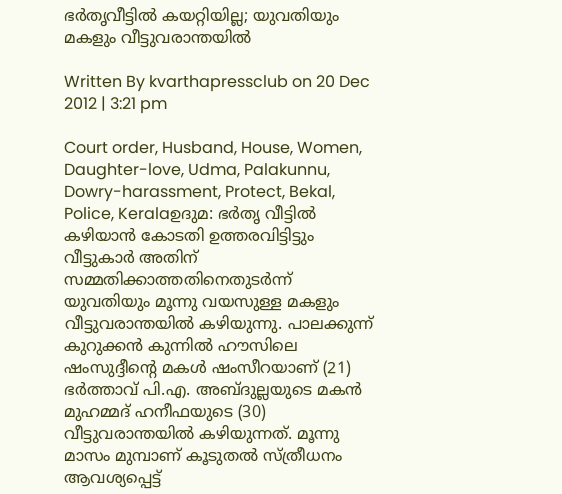ഭര്‍തൃവീട്ടില്‍ കയറ്റിയില്ല; യുവതിയും മകളും വീട്ടുവരാന്തയില്‍

Written By kvarthapressclub on 20 Dec 2012 | 3:21 pm

Court order, Husband, House, Women, Daughter-love, Udma, Palakunnu, Dowry-harassment, Protect, Bekal, Police, Keralaഉദുമ: ഭര്‍തൃ വീട്ടില്‍ കഴിയാന്‍ കോടതി ഉത്തരവിട്ടിട്ടും വീട്ടുകാര്‍ അതിന് സമ്മതിക്കാത്തതിനെതുടര്‍ന്ന് യുവതിയും മൂന്നു വയസുള്ള മകളും വീട്ടുവരാന്തയില്‍ കഴിയുന്നു. പാലക്കുന്ന് കുറുക്കന്‍ കുന്നില്‍ ഹൗസിലെ ഷംസുദ്ദീന്റെ മകള്‍ ഷംസീറയാണ് (21) ഭര്‍ത്താവ് പി.എ. അബ്ദുല്ലയുടെ മകന്‍ മുഹമ്മദ് ഹനീഫയുടെ (30) വീട്ടുവരാന്തയില്‍ കഴിയുന്നത്. മൂന്നു മാസം മുമ്പാണ് കൂടുതല്‍ സ്ത്രീധനം ആവശ്യപ്പെട്ട്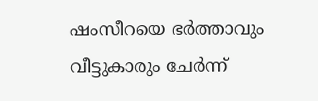ഷംസീറയെ ഭര്‍ത്താവും വീട്ടുകാരും ചേര്‍ന്ന്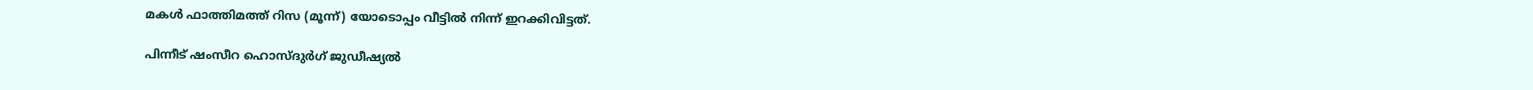മകള്‍ ഫാത്തിമത്ത് റിസ (മൂന്ന്) യോടൊപ്പം വീട്ടില്‍ നിന്ന് ഇറക്കിവിട്ടത്.

പിന്നീട് ഷംസീറ ഹൊസ്ദുര്‍ഗ് ജുഡീഷ്യല്‍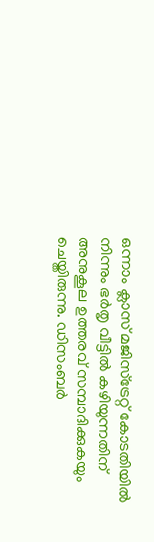ഒന്നാം ക്ലാസ് മജിസ്‌ട്രേറ്റ് കോടതിയില്‍ നിന്നും ഭര്‍തൃ വീട്ടില്‍ കഴിയുന്നതിന് അനുകൂല ഉത്തരവ് സമ്പാദിക്കുകയും ചെയ്തിരുന്നു. ഡിസംബര്‍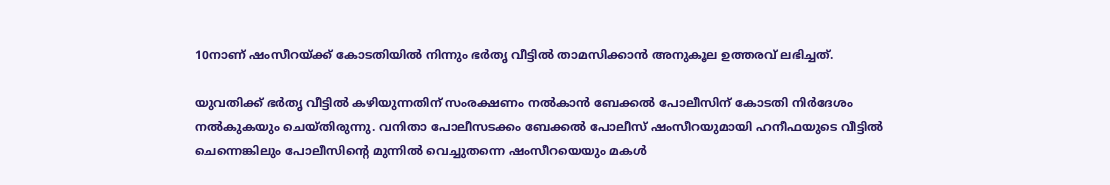10നാണ് ഷംസീറയ്ക്ക് കോടതിയില്‍ നിന്നും ഭര്‍തൃ വീട്ടില്‍ താമസിക്കാന്‍ അനുകൂല ഉത്തരവ് ലഭിച്ചത്.

യുവതിക്ക് ഭര്‍തൃ വീട്ടില്‍ കഴിയുന്നതിന് സംരക്ഷണം നല്‍കാന്‍ ബേക്കല്‍ പോലീസിന് കോടതി നിര്‍ദേശം നല്‍കുകയും ചെയ്തിരുന്നു. വനിതാ പോലീസടക്കം ബേക്കല്‍ പോലീസ് ഷംസീറയുമായി ഹനീഫയുടെ വീട്ടില്‍ ചെന്നെങ്കിലും പോലീസിന്റെ മുന്നില്‍ വെച്ചുതന്നെ ഷംസീറയെയും മകള്‍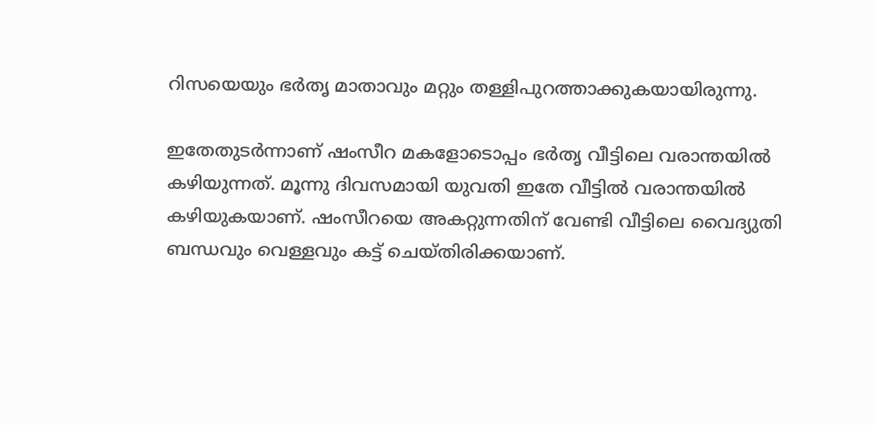റിസയെയും ഭര്‍തൃ മാതാവും മറ്റും തള്ളിപുറത്താക്കുകയായിരുന്നു.

ഇതേതുടര്‍ന്നാണ് ഷംസീറ മകളോടൊപ്പം ഭര്‍തൃ വീട്ടിലെ വരാന്തയില്‍ കഴിയുന്നത്. മൂന്നു ദിവസമായി യുവതി ഇതേ വീട്ടില്‍ വരാന്തയില്‍ കഴിയുകയാണ്. ഷംസീറയെ അകറ്റുന്നതിന് വേണ്ടി വീട്ടിലെ വൈദ്യുതി ബന്ധവും വെള്ളവും കട്ട് ചെയ്തിരിക്കയാണ്.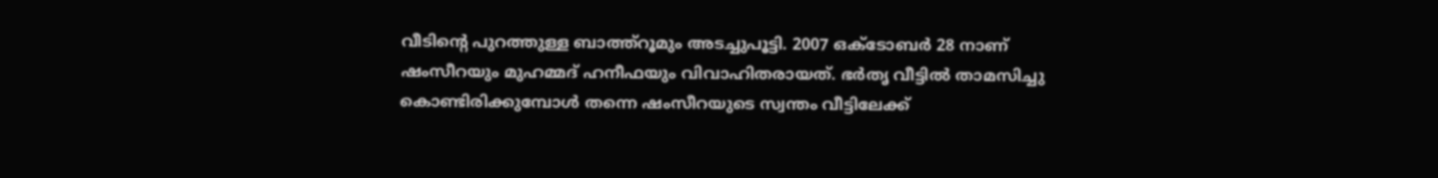വീടിന്റെ പുറത്തുള്ള ബാത്ത്‌റൂമും അടച്ചുപൂട്ടി. 2007 ഒക്ടോബര്‍ 28 നാണ് ഷംസീറയും മുഹമ്മദ് ഹനീഫയും വിവാഹിതരായത്. ഭര്‍തൃ വീട്ടില്‍ താമസിച്ചു കൊണ്ടിരിക്കുമ്പോള്‍ തന്നെ ഷംസീറയുടെ സ്വന്തം വീട്ടിലേക്ക്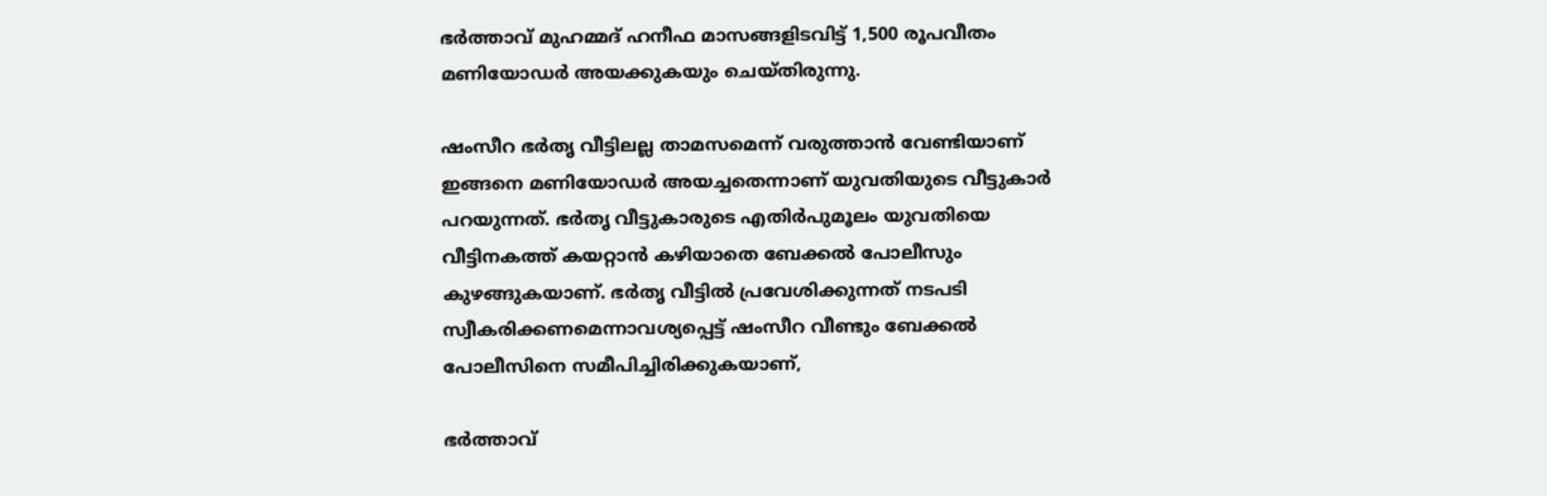ഭര്‍ത്താവ് മുഹമ്മദ് ഹനീഫ മാസങ്ങളിടവിട്ട് 1,500 രൂപവീതം മണിയോഡര്‍ അയക്കുകയും ചെയ്തിരുന്നു.

ഷംസീറ ഭര്‍തൃ വീട്ടിലല്ല താമസമെന്ന് വരുത്താന്‍ വേണ്ടിയാണ് ഇങ്ങനെ മണിയോഡര്‍ അയച്ചതെന്നാണ് യുവതിയുടെ വീട്ടുകാര്‍ പറയുന്നത്. ഭര്‍തൃ വീട്ടുകാരുടെ എതിര്‍പുമൂലം യുവതിയെ വീട്ടിനകത്ത് കയറ്റാന്‍ കഴിയാതെ ബേക്കല്‍ പോലീസും കുഴങ്ങുകയാണ്. ഭര്‍തൃ വീട്ടില്‍ പ്രവേശിക്കുന്നത് നടപടി സ്വീകരിക്കണമെന്നാവശ്യപ്പെട്ട് ഷംസീറ വീണ്ടും ബേക്കല്‍ പോലീസിനെ സമീപിച്ചിരിക്കുകയാണ്,

ഭര്‍ത്താവ്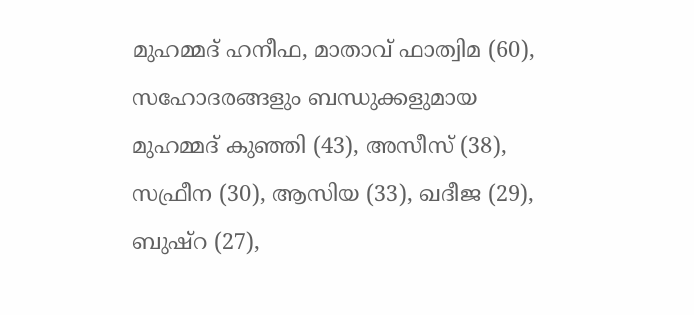മുഹമ്മദ് ഹനീഫ, മാതാവ് ഫാത്വിമ (60), സഹോദരങ്ങളും ബന്ധുക്കളുമായ മുഹമ്മദ് കുഞ്ഞി (43), അസീസ് (38), സഫ്രീന (30), ആസിയ (33), ഖദീജ (29), ബുഷ്‌റ (27),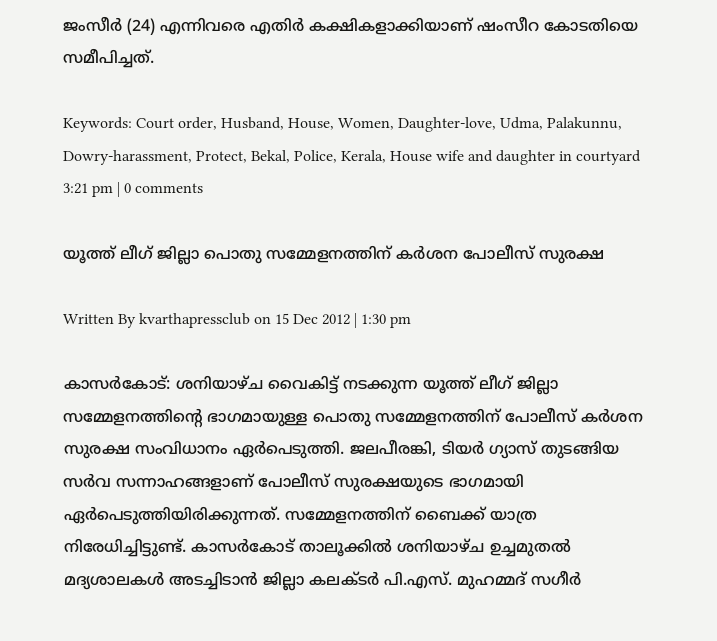ജംസീര്‍ (24) എന്നിവരെ എതിര്‍ കക്ഷികളാക്കിയാണ് ഷംസീറ കോടതിയെ സമീപിച്ചത്.

Keywords: Court order, Husband, House, Women, Daughter-love, Udma, Palakunnu, Dowry-harassment, Protect, Bekal, Police, Kerala, House wife and daughter in courtyard
3:21 pm | 0 comments

യൂത്ത് ലീഗ് ജില്ലാ പൊതു സമ്മേളനത്തിന് കര്‍ശന പോലീസ് സുരക്ഷ

Written By kvarthapressclub on 15 Dec 2012 | 1:30 pm

കാസര്‍കോട്: ശനിയാഴ്ച വൈകിട്ട് നടക്കുന്ന യൂത്ത് ലീഗ് ജില്ലാ സമ്മേളനത്തിന്റെ ഭാഗമായുള്ള പൊതു സമ്മേളനത്തിന് പോലീസ് കര്‍ശന സുരക്ഷ സംവിധാനം ഏര്‍പെടുത്തി. ജലപീരങ്കി, ടിയര്‍ ഗ്യാസ് തുടങ്ങിയ സര്‍വ സന്നാഹങ്ങളാണ് പോലീസ് സുരക്ഷയുടെ ഭാഗമായി ഏര്‍പെടുത്തിയിരിക്കുന്നത്. സമ്മേളനത്തിന് ബൈക്ക് യാത്ര നിരേധിച്ചിട്ടുണ്ട്. കാസര്‍കോട് താലൂക്കില്‍ ശനിയാഴ്ച ഉച്ചമുതല്‍ മദ്യശാലകള്‍ അടച്ചിടാന്‍ ജില്ലാ കലക്ടര്‍ പി.എസ്. മുഹമ്മദ് സഗീര്‍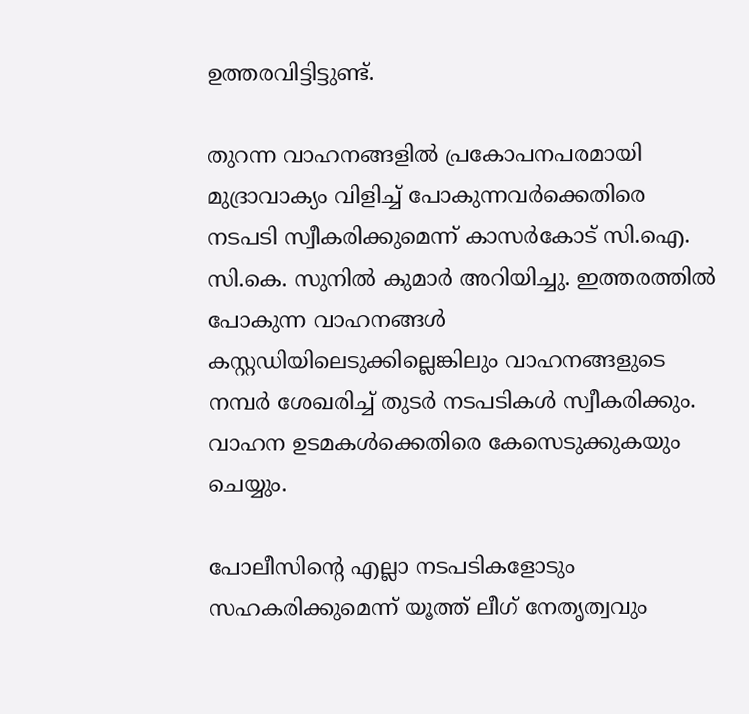ഉത്തരവിട്ടിട്ടുണ്ട്.

തുറന്ന വാഹനങ്ങളില്‍ പ്രകോപനപരമായി മുദ്രാവാക്യം വിളിച്ച് പോകുന്നവര്‍ക്കെതിരെ നടപടി സ്വീകരിക്കുമെന്ന് കാസര്‍കോട് സി.ഐ. സി.കെ. സുനില്‍ കുമാര്‍ അറിയിച്ചു. ഇത്തരത്തില്‍ പോകുന്ന വാഹനങ്ങള്‍ കസ്റ്റഡിയിലെടുക്കില്ലെങ്കിലും വാഹനങ്ങളുടെ നമ്പര്‍ ശേഖരിച്ച് തുടര്‍ നടപടികള്‍ സ്വീകരിക്കും. വാഹന ഉടമകള്‍ക്കെതിരെ കേസെടുക്കുകയും ചെയ്യും.

പോലീസിന്റെ എല്ലാ നടപടികളോടും സഹകരിക്കുമെന്ന് യൂത്ത് ലീഗ് നേതൃത്വവും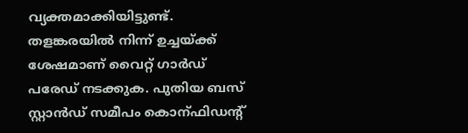വ്യക്തമാക്കിയിട്ടുണ്ട്. തളങ്കരയില്‍ നിന്ന് ഉച്ചയ്ക്ക് ശേഷമാണ് വൈറ്റ് ഗാര്‍ഡ് പരേഡ് നടക്കുക. പുതിയ ബസ് സ്റ്റാന്‍ഡ് സമീപം കൊന്‌ഫിഡന്റ്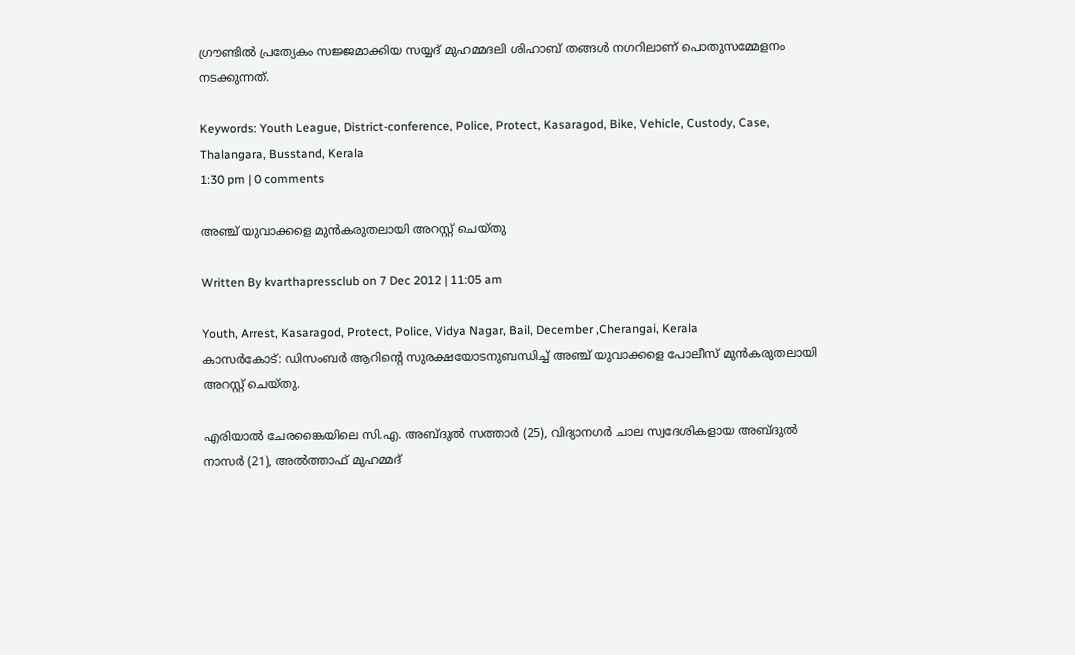ഗ്രൗണ്ടില്‍ പ്രത്യേകം സജ്ജമാക്കിയ സയ്യദ് മുഹമ്മദലി ശിഹാബ് തങ്ങള്‍ നഗറിലാണ് പൊതുസമ്മേളനം നടക്കുന്നത്.

Keywords: Youth League, District-conference, Police, Protect, Kasaragod, Bike, Vehicle, Custody, Case, Thalangara, Busstand, Kerala
1:30 pm | 0 comments

അഞ്ച് യുവാക്കളെ മുന്‍കരുതലായി അറസ്റ്റ് ചെയ്തു

Written By kvarthapressclub on 7 Dec 2012 | 11:05 am

Youth, Arrest, Kasaragod, Protect, Police, Vidya Nagar, Bail, December ,Cherangai, Kerala
കാസര്‍കോട്: ഡിസംബര്‍ ആറിന്റെ സുരക്ഷയോടനുബന്ധിച്ച് അഞ്ച് യുവാക്കളെ പോലീസ് മുന്‍കരുതലായി അറസ്റ്റ് ചെയ്തു.

എരിയാല്‍ ചേരങ്കൈയിലെ സി.എ. അബ്ദുല്‍ സത്താര്‍ (25), വിദ്യാനഗര്‍ ചാല സ്വദേശികളായ അബ്ദുല്‍ നാസര്‍ (21), അല്‍ത്താഫ് മുഹമ്മദ്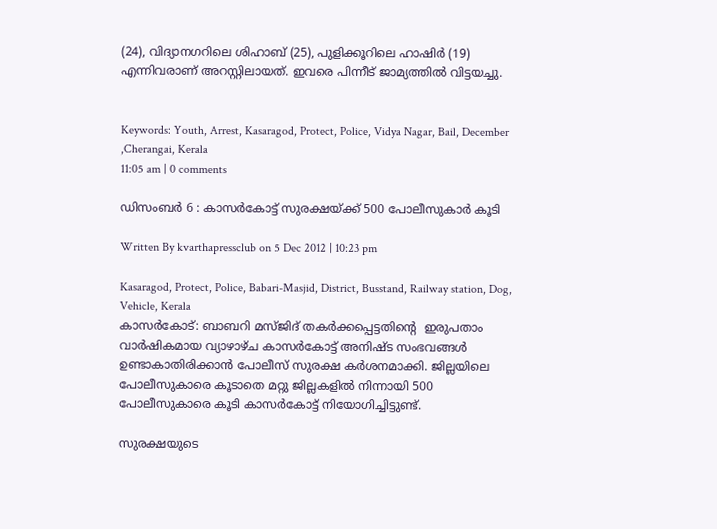(24), വിദ്യാനഗറിലെ ശിഹാബ് (25), പുളിക്കൂറിലെ ഹാഷിര്‍ (19) എന്നിവരാണ് അറസ്റ്റിലായത്. ഇവരെ പിന്നീട് ജാമ്യത്തില്‍ വിട്ടയച്ചു.


Keywords: Youth, Arrest, Kasaragod, Protect, Police, Vidya Nagar, Bail, December ,Cherangai, Kerala
11:05 am | 0 comments

ഡിസംബര്‍ 6 : കാസര്‍കോട്ട് സുരക്ഷയ്ക്ക് 500 പോലീസുകാര്‍ കൂടി

Written By kvarthapressclub on 5 Dec 2012 | 10:23 pm

Kasaragod, Protect, Police, Babari-Masjid, District, Busstand, Railway station, Dog, Vehicle, Kerala
കാസര്‍കോട്: ബാബറി മസ്ജിദ് തകര്‍ക്കപ്പെട്ടതിന്റെ  ഇരുപതാം  വാര്‍ഷികമായ വ്യാഴാഴ്ച കാസര്‍കോട്ട് അനിഷ്ട സംഭവങ്ങള്‍ ഉണ്ടാകാതിരിക്കാന്‍ പോലീസ് സുരക്ഷ കര്‍ശനമാക്കി. ജില്ലയിലെ പോലീസുകാരെ കൂടാതെ മറ്റു ജില്ലകളില്‍ നിന്നായി 500 പോലീസുകാരെ കൂടി കാസര്‍കോട്ട് നിയോഗിച്ചിട്ടുണ്ട്.

സുരക്ഷയുടെ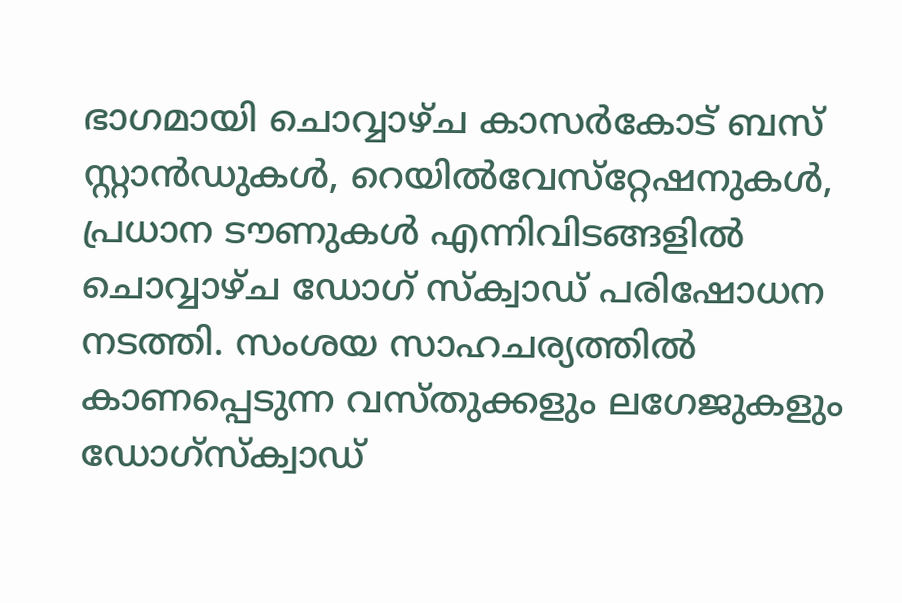ഭാഗമായി ചൊവ്വാഴ്ച കാസര്‍കോട് ബസ് സ്റ്റാന്‍ഡുകള്‍, റെയില്‍വേസ്‌റ്റേഷനുകള്‍, പ്രധാന ടൗണുകള്‍ എന്നിവിടങ്ങളില്‍ ചൊവ്വാഴ്ച ഡോഗ് സ്ക്വാഡ് പരിഷോധന നടത്തി. സംശയ സാഹചര്യത്തില്‍ കാണപ്പെടുന്ന വസ്തുക്കളും ലഗേജുകളും ഡോഗ്‌സ്ക്വാഡ്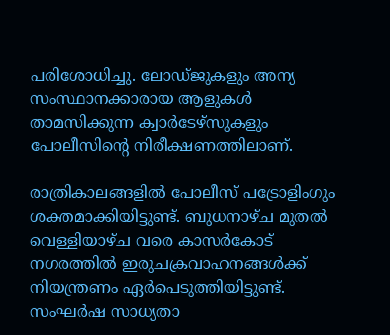പരിശോധിച്ചു. ലോഡ്ജുകളും അന്യ സംസ്ഥാനക്കാരായ ആളുകള്‍ താമസിക്കുന്ന ക്വാര്‍ടേഴ്‌സുകളും പോലീസിന്റെ നിരീക്ഷണത്തിലാണ്.

രാത്രികാലങ്ങളില്‍ പോലീസ് പട്രോളിംഗും ശക്തമാക്കിയിട്ടുണ്ട്. ബുധനാഴ്ച മുതല്‍ വെള്ളിയാഴ്ച വരെ കാസര്‍കോട് നഗരത്തില്‍ ഇരുചക്രവാഹനങ്ങള്‍ക്ക് നിയന്ത്രണം ഏര്‍പെടുത്തിയിട്ടുണ്ട്. സംഘര്‍ഷ സാധ്യതാ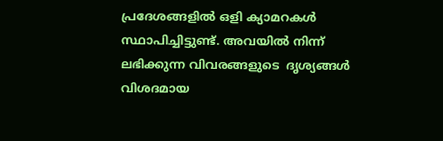പ്രദേശങ്ങളില്‍ ഒളി ക്യാമറകള്‍ സ്ഥാപിച്ചിട്ടുണ്ട്. അവയില്‍ നിന്ന് ലഭിക്കുന്ന വിവരങ്ങളുടെ  ദൃശ്യങ്ങള്‍ വിശദമായ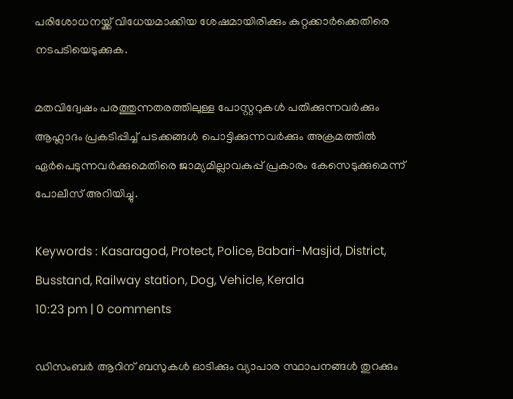പരിശോധനയ്ക്ക് വിധേയമാക്കിയ ശേഷമായിരിക്കും കുറ്റക്കാര്‍ക്കെതിരെ നടപടിയെടുക്കുക.

മതവിദ്വേഷം പരത്തുന്നതരത്തിലുള്ള പോസ്റ്ററുകള്‍ പതിക്കുന്നവര്‍ക്കും ആഹ്ലാദം പ്രകടിപ്പിച്ച് പടക്കങ്ങള്‍ പൊട്ടിക്കുന്നവര്‍ക്കും അക്രമത്തില്‍ ഏര്‍പെടുന്നവര്‍ക്കുമെതിരെ ജാമ്യമില്ലാവകുപ്പ് പ്രകാരം കേസെടുക്കുമെന്ന് പോലീസ് അറിയിച്ചു.

Keywords : Kasaragod, Protect, Police, Babari-Masjid, District, Busstand, Railway station, Dog, Vehicle, Kerala
10:23 pm | 0 comments

ഡിസംബര്‍ ആറിന് ബസുകള്‍ ഓടിക്കും വ്യാപാര സ്ഥാപനങ്ങള്‍ തുറക്കും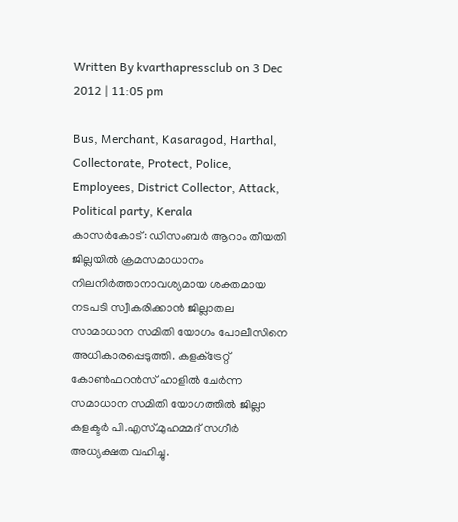Written By kvarthapressclub on 3 Dec 2012 | 11:05 pm

Bus, Merchant, Kasaragod, Harthal, Collectorate, Protect, Police, Employees, District Collector, Attack, Political party, Kerala
കാസര്‍കോട്: ഡിസംബര്‍ ആറാം തീയതി ജില്ലയില്‍ ക്രമസമാധാനം നിലനിര്‍ത്താനാവശ്യമായ ശക്തമായ നടപടി സ്വീകരിക്കാന്‍ ജില്ലാതല സാമാധാന സമിതി യോഗം പോലീസിനെ അധികാരപ്പെടുത്തി. കളക്‌ട്രേറ്റ് കോണ്‍ഫറന്‍സ് ഹാളില്‍ ചേര്‍ന്ന സമാധാന സമിതി യോഗത്തില്‍ ജില്ലാ കളക്ടര്‍ പി.എസ്.മുഹമ്മദ് സഗീര്‍ അധ്യക്ഷത വഹിച്ചു.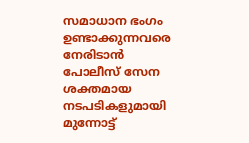സമാധാന ഭംഗം ഉണ്ടാക്കുന്നവരെ നേരിടാന്‍ പോലീസ് സേന ശക്തമായ നടപടികളുമായി മുന്നോട്ട്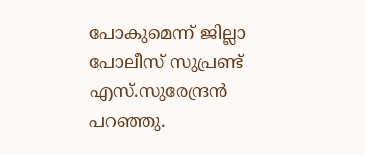പോകുമെന്ന് ജില്ലാ പോലീസ് സുപ്രണ്ട് എസ്.സുരേന്ദ്രന്‍ പറഞ്ഞു.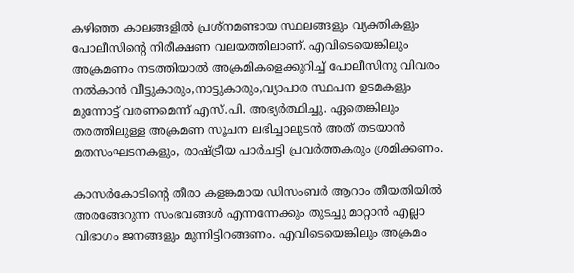കഴിഞ്ഞ കാലങ്ങളില്‍ പ്രശ്‌നമണ്ടായ സ്ഥലങ്ങളും വ്യക്തികളും പോലീസിന്റെ നിരീക്ഷണ വലയത്തിലാണ്. എവിടെയെങ്കിലും അക്രമണം നടത്തിയാല്‍ അക്രമികളെക്കുറിച്ച് പോലീസിനു വിവരം നല്‍കാന്‍ വീട്ടുകാരും,നാട്ടുകാരും,വ്യാപാര സ്ഥപന ഉടമകളും മുന്നോട്ട് വരണമെന്ന് എസ്.പി. അഭ്യര്‍ത്ഥിച്ചു. ഏതെങ്കിലും തരത്തിലുള്ള അക്രമണ സൂചന ലഭിച്ചാലുടന്‍ അത് തടയാന്‍ മതസംഘടനകളും, രാഷ്ട്രീയ പാര്‍ചട്ടി പ്രവര്‍ത്തകരും ശ്രമിക്കണം.

കാസര്‍കോടിന്റെ തീരാ കളങ്കമായ ഡിസംബര്‍ ആറാം തീയതിയില്‍ അരങ്ങേറുന്ന സംഭവങ്ങള്‍ എന്നന്നേക്കും തുടച്ചു മാറ്റാന്‍ എല്ലാ വിഭാഗം ജനങ്ങളും മുന്നിട്ടിറങ്ങണം. എവിടെയെങ്കിലും അക്രമം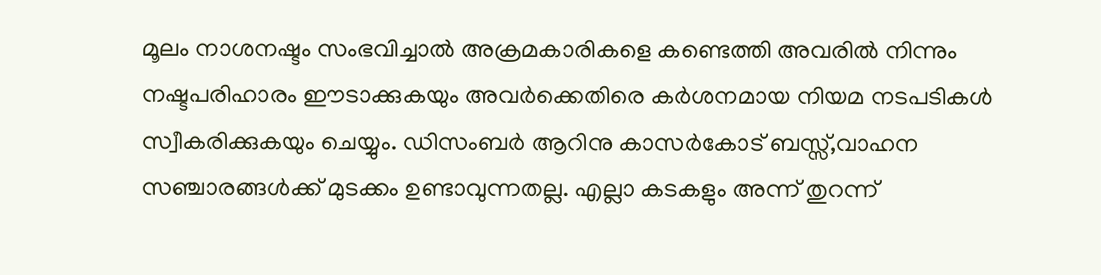മൂലം നാശനഷ്ടം സംഭവിച്ചാല്‍ അക്രമകാരികളെ കണ്ടെത്തി അവരില്‍ നിന്നും നഷ്ടപരിഹാരം ഈടാക്കുകയും അവര്‍ക്കെതിരെ കര്‍ശനമായ നിയമ നടപടികള്‍ സ്വീകരിക്കുകയും ചെയ്യും. ഡിസംബര്‍ ആറിനു കാസര്‍കോട് ബസ്സ്,വാഹന സഞ്ചാരങ്ങള്‍ക്ക് മുടക്കം ഉണ്ടാവുന്നതല്ല. എല്ലാ കടകളും അന്ന് തുറന്ന്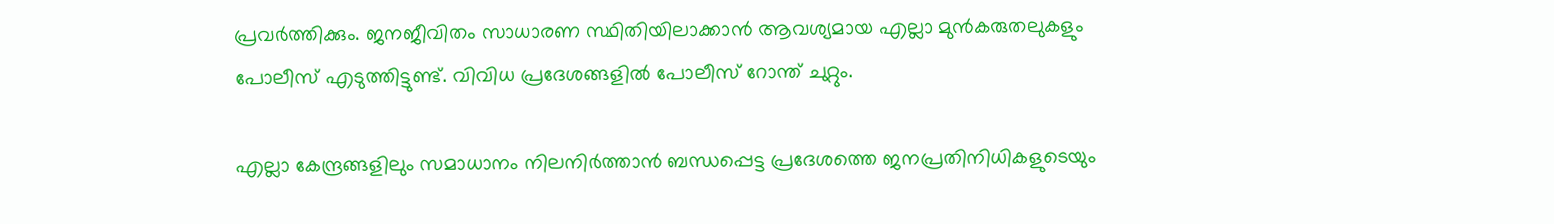പ്രവര്‍ത്തിക്കും. ജനജീവിതം സാധാരണ സ്ഥിതിയിലാക്കാന്‍ ആവശ്യമായ എല്ലാ മുന്‍കരുതലുകളും പോലീസ് എടുത്തിട്ടുണ്ട്. വിവിധ പ്രദേശങ്ങളില്‍ പോലീസ് റോന്ത് ചുറ്റും.

എല്ലാ കേന്ദ്രങ്ങളിലും സമാധാനം നിലനിര്‍ത്താന്‍ ബന്ധപ്പെട്ട പ്രദേശത്തെ ജനപ്രതിനിധികളുടെയും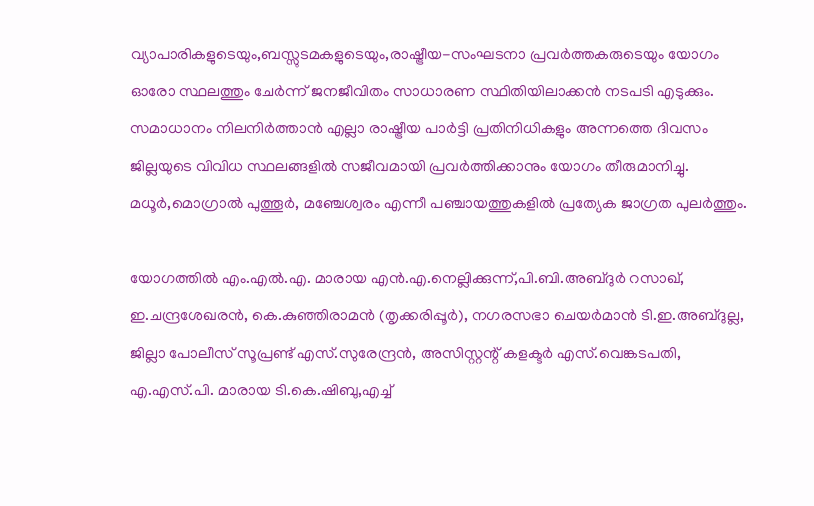വ്യാപാരികളുടെയും,ബസ്സുടമകളുടെയും,രാഷ്ട്രീയ-സംഘടനാ പ്രവര്‍ത്തകരുടെയും യോഗം ഓരോ സ്ഥലത്തും ചേര്‍ന്ന് ജനജീവിതം സാധാരണ സ്ഥിതിയിലാക്കന്‍ നടപടി എടുക്കും. സമാധാനം നിലനിര്‍ത്താന്‍ എല്ലാ രാഷ്ട്രീയ പാര്‍ട്ടി പ്രതിനിധികളും അന്നത്തെ ദിവസം ജില്ലയുടെ വിവിധ സ്ഥലങ്ങളില്‍ സജീവമായി പ്രവര്‍ത്തിക്കാനും യോഗം തീരുമാനിച്ചു. മധൂര്‍,മൊഗ്രാല്‍ പുത്തൂര്‍, മഞ്ചേശ്വരം എന്നീ പഞ്ചായത്തുകളില്‍ പ്രത്യേക ജാഗ്രത പുലര്‍ത്തും.

യോഗത്തില്‍ എം.എല്‍.എ. മാരായ എന്‍.എ.നെല്ലിക്കുന്ന്,പി.ബി.അബ്ദുര്‍ റസാഖ്, ഇ.ചന്ദ്രശേഖരന്‍, കെ.കുഞ്ഞിരാമന്‍ (തൃക്കരിപ്പൂര്‍), നഗരസഭാ ചെയര്‍മാന്‍ ടി.ഇ.അബ്ദുല്ല, ജില്ലാ പോലീസ് സൂപ്രണ്ട് എസ്.സുരേന്ദ്രന്‍, അസിസ്റ്റന്റ് കളക്ടര്‍ എസ്.വെങ്കടപതി, എ.എസ്.പി. മാരായ ടി.കെ.ഷിബു,എച്ച്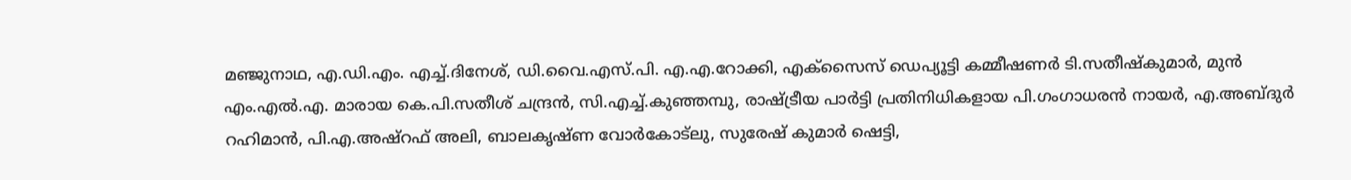മഞ്ജുനാഥ, എ.ഡി.എം. എച്ച്.ദിനേശ്, ഡി.വൈ.എസ്.പി. എ.എ.റോക്കി, എക്‌സൈസ് ഡെപ്യൂട്ടി കമ്മീഷണര്‍ ടി.സതീഷ്‌കുമാര്‍, മുന്‍ എം.എല്‍.എ. മാരായ കെ.പി.സതീശ് ചന്ദ്രന്‍, സി.എച്ച്.കുഞ്ഞമ്പു, രാഷ്ട്രീയ പാര്‍ട്ടി പ്രതിനിധികളായ പി.ഗംഗാധരന്‍ നായര്‍, എ.അബ്ദുര്‍ റഹിമാന്‍, പി.എ.അഷ്‌റഫ് അലി, ബാലകൃഷ്ണ വോര്‍കോട്‌ലു, സുരേഷ് കുമാര്‍ ഷെട്ടി,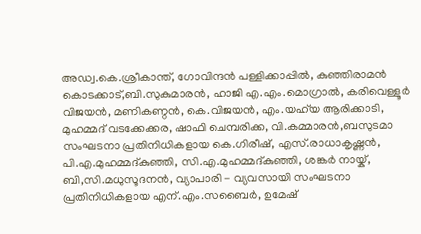അഡ്വ.കെ.ശ്രീകാന്ത്, ഗോവിന്ദന്‍ പള്ളിക്കാപ്പില്‍, കുഞ്ഞിരാമന്‍ കൊടക്കാട്,ബി.സുകുമാരന്‍, ഹാജി എ.എം.മൊഗ്രാല്‍, കരിവെള്ളൂര്‍ വിജയന്‍, മണികണ്ഠന്‍, കെ.വിജയന്‍, എം.യഹ്‌യ ആരിക്കാടി, മുഹമ്മദ് വടക്കേക്കര, ഷാഫി ചെമ്പരിക്ക, വി.കമ്മാരന്‍,ബസുടമാ സംഘടനാ പ്രതിനിധികളായ കെ.ഗിരീഷ്, എസ്.രാധാകൃഷ്ണന്‍, പി.എ.മുഹമ്മദ്കുഞ്ഞി, സി.എ.മുഹമ്മദ്കുഞ്ഞി, ശങ്കര്‍ നായ്ക്, ബി,സി.മധുസൂദനന്‍, വ്യാപാരി - വ്യവസായി സംഘടനാ പ്രതിനിധികളായ എന്.എം.സബൈര്‍, ഉമേഷ്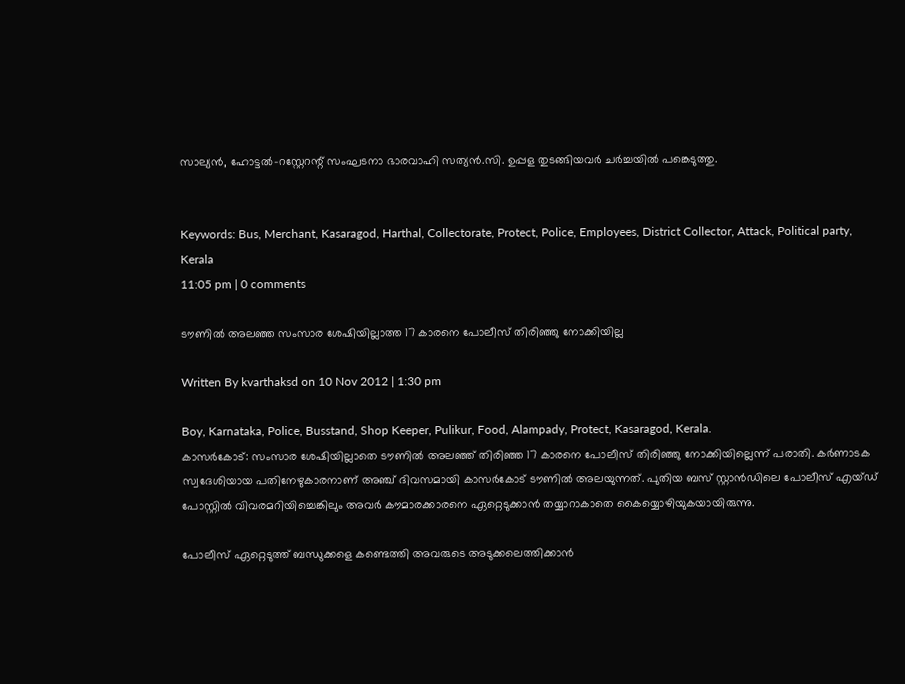സാല്യന്‍, ഹോട്ടല്‍-റസ്റ്റേറന്റ് സംഘടനാ ഭാരവാഹി സത്യന്‍.സി. ഉപ്പള തുടങ്ങിയവര്‍ ചര്‍ച്ചയില്‍ പങ്കെടുത്തു.


Keywords: Bus, Merchant, Kasaragod, Harthal, Collectorate, Protect, Police, Employees, District Collector, Attack, Political party, Kerala
11:05 pm | 0 comments

ടൗണില്‍ അലഞ്ഞ സംസാര ശേഷിയില്ലാത്ത 17 കാരനെ പോലീസ് തിരിഞ്ഞു നോക്കിയില്ല

Written By kvarthaksd on 10 Nov 2012 | 1:30 pm

Boy, Karnataka, Police, Busstand, Shop Keeper, Pulikur, Food, Alampady, Protect, Kasaragod, Kerala.
കാസര്‍കോട്: സംസാര ശേഷിയില്ലാതെ ടൗണില്‍ അലഞ്ഞ് തിരിഞ്ഞ 17 കാരനെ പോലീസ് തിരിഞ്ഞു നോക്കിയില്ലെന്ന് പരാതി. കര്‍ണാടക സ്വദേശിയായ പതിനേഴുകാരനാണ് അഞ്ച് ദിവസമായി കാസര്‍കോട് ടൗണില്‍ അലയുന്നത്. പുതിയ ബസ് സ്റ്റാന്‍ഡിലെ പോലീസ് എയ്ഡ് പോസ്റ്റില്‍ വിവരമറിയിച്ചെങ്കിലും അവര്‍ കൗമാരക്കാരനെ ഏറ്റെടുക്കാന്‍ തയ്യാറാകാതെ കൈയ്യൊഴിയുകയായിരുന്നു.

പോലീസ് ഏറ്റെടുത്ത് ബന്ധുക്കളെ കണ്ടെത്തി അവരുടെ അടുക്കലെത്തിക്കാന്‍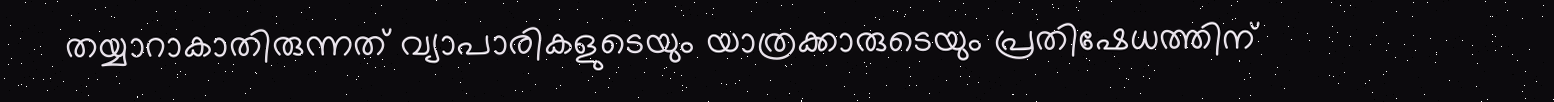തയ്യാറാകാതിരുന്നത് വ്യാപാരികളുടെയും യാത്രക്കാരുടെയും പ്രതിഷേധത്തിന്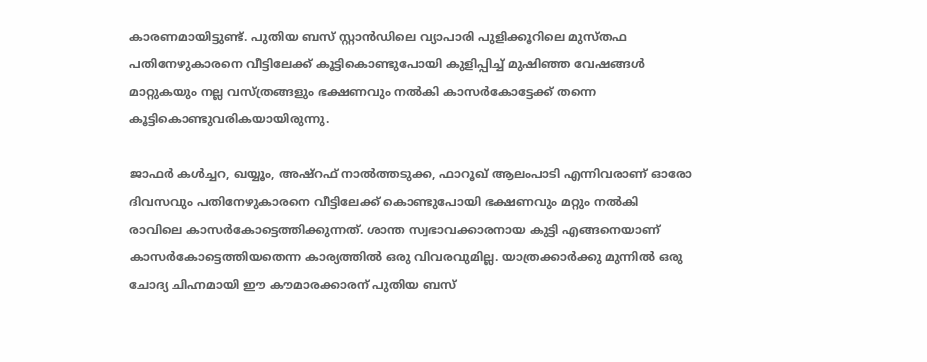കാരണമായിട്ടുണ്ട്. പുതിയ ബസ് സ്റ്റാന്‍ഡിലെ വ്യാപാരി പുളിക്കൂറിലെ മുസ്തഫ പതിനേഴുകാരനെ വീട്ടിലേക്ക് കൂട്ടികൊണ്ടുപോയി കുളിപ്പിച്ച് മുഷിഞ്ഞ വേഷങ്ങള്‍ മാറ്റുകയും നല്ല വസ്ത്രങ്ങളും ഭക്ഷണവും നല്‍കി കാസര്‍കോട്ടേക്ക് തന്നെ കൂട്ടികൊണ്ടുവരികയായിരുന്നു.

ജാഫര്‍ കള്‍ച്ചറ, ഖയ്യൂം, അഷ്‌റഫ് നാല്‍ത്തടുക്ക, ഫാറൂഖ് ആലംപാടി എന്നിവരാണ് ഓരോ ദിവസവും പതിനേഴുകാരനെ വീട്ടിലേക്ക് കൊണ്ടുപോയി ഭക്ഷണവും മറ്റും നല്‍കി രാവിലെ കാസര്‍കോട്ടെത്തിക്കുന്നത്. ശാന്ത സ്വഭാവക്കാരനായ കുട്ടി എങ്ങനെയാണ് കാസര്‍കോട്ടെത്തിയതെന്ന കാര്യത്തില്‍ ഒരു വിവരവുമില്ല. യാത്രക്കാര്‍ക്കു മുന്നില്‍ ഒരു ചോദ്യ ചിഹ്നമായി ഈ കൗമാരക്കാരന് പുതിയ ബസ്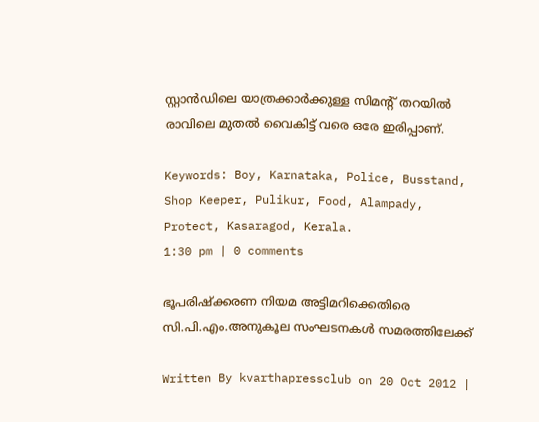സ്റ്റാന്‍ഡിലെ യാത്രക്കാര്‍ക്കുള്ള സിമന്റ് തറയില്‍ രാവിലെ മുതല്‍ വൈകിട്ട് വരെ ഒരേ ഇരിപ്പാണ്.

Keywords: Boy, Karnataka, Police, Busstand, Shop Keeper, Pulikur, Food, Alampady, Protect, Kasaragod, Kerala.
1:30 pm | 0 comments

ഭൂപരിഷ്‌ക്കരണ നിയമ അട്ടിമറിക്കെതിരെ സി.പി.എം.അനുകൂല സംഘടനകള്‍ സമരത്തിലേക്ക്

Written By kvarthapressclub on 20 Oct 2012 |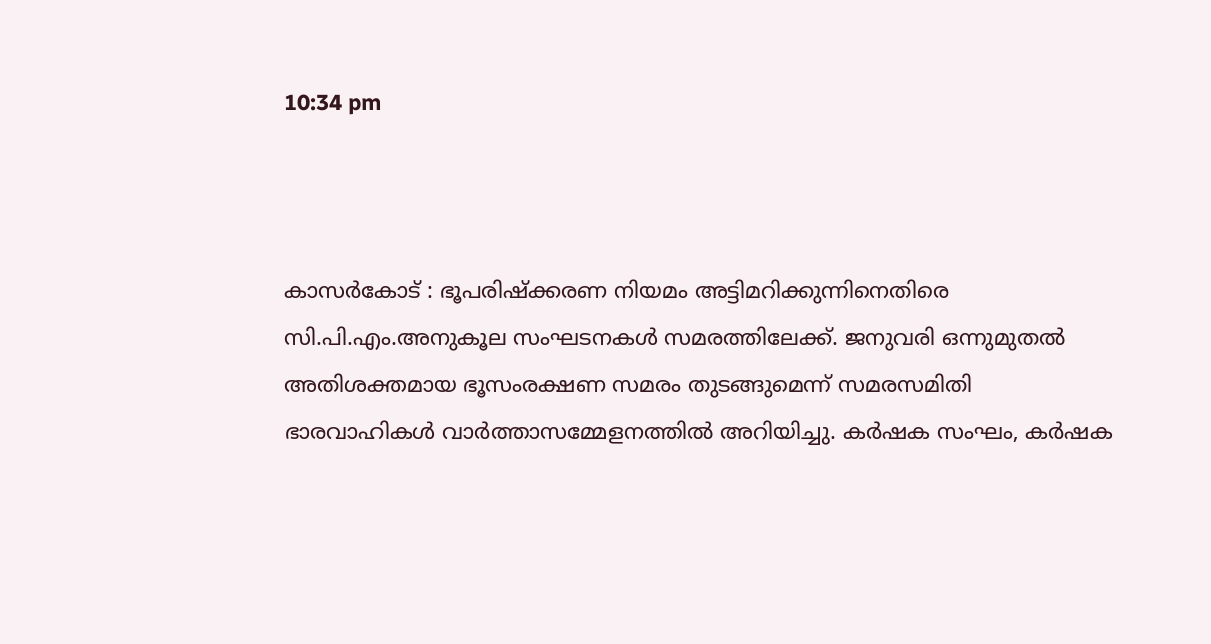10:34 pm



കാസര്‍കോട് : ഭൂപരിഷ്‌ക്കരണ നിയമം അട്ടിമറിക്കുന്നിനെതിരെ സി.പി.എം.അനുകൂല സംഘടനകള്‍ സമരത്തിലേക്ക്. ജനുവരി ഒന്നുമുതല്‍ അതിശക്തമായ ഭൂസംരക്ഷണ സമരം തുടങ്ങുമെന്ന് സമരസമിതി ഭാരവാഹികള്‍ വാര്‍ത്താസമ്മേളനത്തില്‍ അറിയിച്ചു. കര്‍ഷക സംഘം, കര്‍ഷക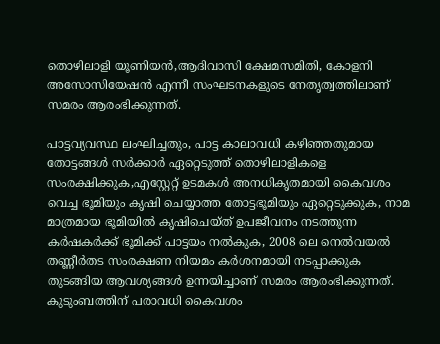തൊഴിലാളി യൂണിയന്‍,ആദിവാസി ക്ഷേമസമിതി, കോളനി അസോസിയേഷന്‍ എന്നീ സംഘടനകളുടെ നേതൃത്വത്തിലാണ് സമരം ആരംഭിക്കുന്നത്.

പാട്ടവ്യവസ്ഥ ലംഘിച്ചതും, പാട്ട കാലാവധി കഴിഞ്ഞതുമായ തോട്ടങ്ങള്‍ സര്‍ക്കാര്‍ ഏറ്റെടുത്ത് തൊഴിലാളികളെ സംരക്ഷിക്കുക,എസ്റ്റേറ്റ് ഉടമകള്‍ അനധികൃതമായി കൈവശം വെച്ച ഭൂമിയും കൃഷി ചെയ്യാത്ത തോട്ടഭൂമിയും ഏറ്റെടുക്കുക, നാമ മാത്രമായ ഭൂമിയില്‍ കൃഷിചെയ്ത് ഉപജീവനം നടത്തുന്ന കര്‍ഷകര്‍ക്ക് ഭൂമിക്ക് പാട്ടയം നല്‍കുക, 2008 ലെ നെല്‍വയല്‍ തണ്ണീര്‍തട സംരക്ഷണ നിയമം കര്‍ശനമായി നടപ്പാക്കുക തുടങ്ങിയ ആവശ്യങ്ങള്‍ ഉന്നയിച്ചാണ് സമരം ആരംഭിക്കുന്നത്. കുടുംബത്തിന് പരാവധി കൈവശം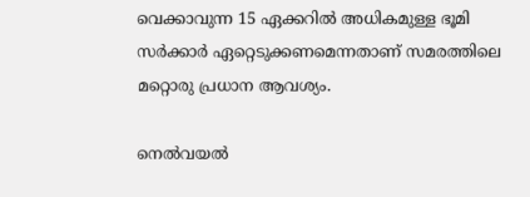വെക്കാവുന്ന 15 ഏക്കറില്‍ അധികമുള്ള ഭൂമി സര്‍ക്കാര്‍ ഏറ്റെടുക്കണമെന്നതാണ് സമരത്തിലെ മറ്റൊരു പ്രധാന ആവശ്യം.

നെല്‍വയല്‍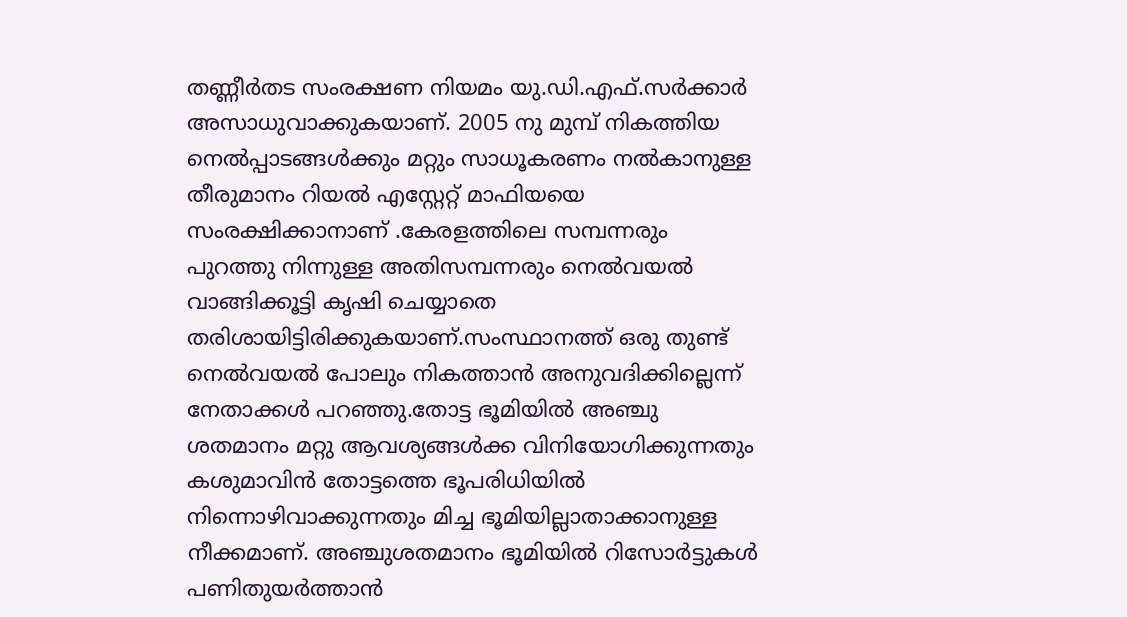തണ്ണീര്‍തട സംരക്ഷണ നിയമം യു.ഡി.എഫ്.സര്‍ക്കാര്‍ അസാധുവാക്കുകയാണ്. 2005 നു മുമ്പ് നികത്തിയ നെല്‍പ്പാടങ്ങള്‍ക്കും മറ്റും സാധൂകരണം നല്‍കാനുള്ള തീരുമാനം റിയല്‍ എസ്റ്റേറ്റ് മാഫിയയെ സംരക്ഷിക്കാനാണ് .കേരളത്തിലെ സമ്പന്നരും പുറത്തു നിന്നുള്ള അതിസമ്പന്നരും നെല്‍വയല്‍ വാങ്ങിക്കൂട്ടി കൃഷി ചെയ്യാതെ തരിശായിട്ടിരിക്കുകയാണ്.സംസ്ഥാനത്ത് ഒരു തുണ്ട് നെല്‍വയല്‍ പോലും നികത്താന്‍ അനുവദിക്കില്ലെന്ന് നേതാക്കള്‍ പറഞ്ഞു.തോട്ട ഭൂമിയില്‍ അഞ്ചു ശതമാനം മറ്റു ആവശ്യങ്ങള്‍ക്ക വിനിയോഗിക്കുന്നതും കശുമാവിന്‍ തോട്ടത്തെ ഭൂപരിധിയില്‍ നിന്നൊഴിവാക്കുന്നതും മിച്ച ഭൂമിയില്ലാതാക്കാനുള്ള നീക്കമാണ്. അഞ്ചുശതമാനം ഭൂമിയില്‍ റിസോര്‍ട്ടുകള്‍ പണിതുയര്‍ത്താന്‍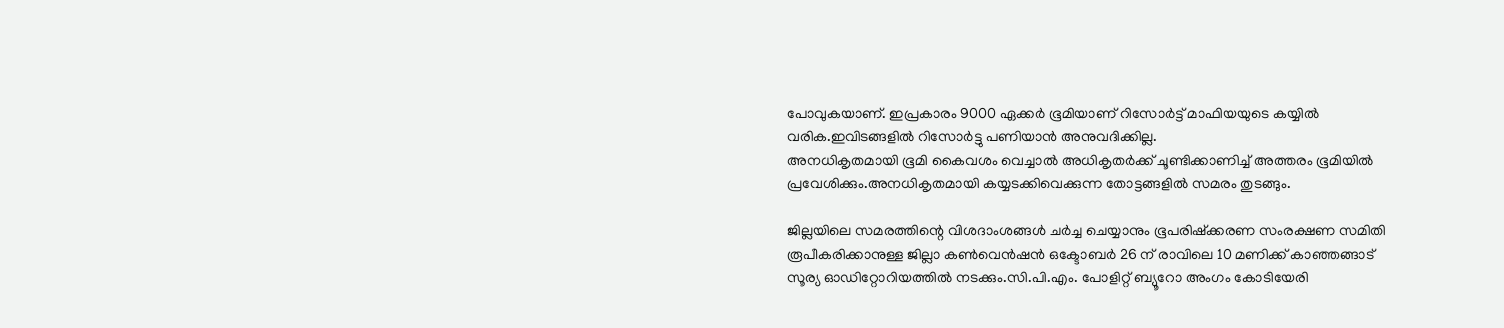പോവുകയാണ്. ഇപ്രകാരം 9000 ഏക്കര്‍ ഭൂമിയാണ് റിസോര്‍ട്ട് മാഫിയയുടെ കയ്യില്‍ വരിക.ഇവിടങ്ങളില്‍ റിസോര്‍ട്ടു പണിയാന്‍ അനുവദിക്കില്ല.
അനധികൃതമായി ഭൂമി കൈവശം വെച്ചാല്‍ അധികൃതര്‍ക്ക് ചൂണ്ടിക്കാണിച്ച് അത്തരം ഭൂമിയില്‍ പ്രവേശിക്കും.അനധികൃതമായി കയ്യടക്കിവെക്കുന്ന തോട്ടങ്ങളില്‍ സമരം തുടങ്ങും.

ജില്ലയിലെ സമരത്തിന്റെ വിശദാംശങ്ങള്‍ ചര്‍ച്ച ചെയ്യാനും ഭൂപരിഷ്‌ക്കരണ സംരക്ഷണ സമിതി രൂപീകരിക്കാനുള്ള ജില്ലാ കണ്‍വെന്‍ഷന്‍ ഒക്ടോബര്‍ 26 ന് രാവിലെ 10 മണിക്ക് കാഞ്ഞങ്ങാട് സൂര്യ ഓഡിറ്റോറിയത്തില്‍ നടക്കും.സി.പി.എം. പോളിറ്റ് ബ്യൂറോ അംഗം കോടിയേരി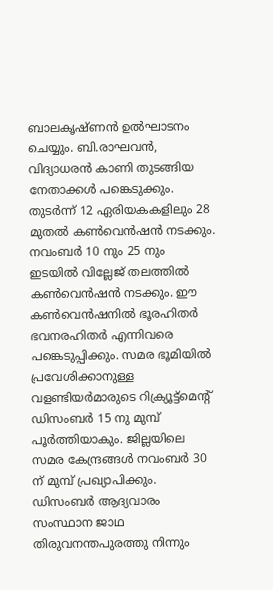ബാലകൃഷ്ണന്‍ ഉല്‍ഘാടനം ചെയ്യും. ബി.രാഘവന്‍, വിദ്യാധരന്‍ കാണി തുടങ്ങിയ നേതാക്കള്‍ പങ്കെടുക്കും. തുടര്‍ന്ന് 12 ഏരിയകകളിലും 28 മുതല്‍ കണ്‍വെന്‍ഷന്‍ നടക്കും. നവംബര്‍ 10 നും 25 നും ഇടയില്‍ വില്ലേജ് തലത്തില്‍ കണ്‍വെന്‍ഷന്‍ നടക്കും. ഈ കണ്‍വെന്‍ഷനില്‍ ഭൂരഹിതര്‍ ഭവനരഹിതര്‍ എന്നിവരെ പങ്കെടുപ്പിക്കും. സമര ഭൂമിയില്‍ പ്രവേശിക്കാനുള്ള വളണ്ടിയര്‍മാരുടെ റിക്ര്യൂട്ട്‌മെന്റ് ഡിസംബര്‍ 15 നു മുമ്പ് പൂര്‍ത്തിയാകും. ജില്ലയിലെ സമര കേന്ദ്രങ്ങള്‍ നവംബര്‍ 30 ന് മുമ്പ് പ്രഖ്യാപിക്കും. ഡിസംബര്‍ ആദ്യവാരം സംസ്ഥാന ജാഥ തിരുവനന്തപുരത്തു നിന്നും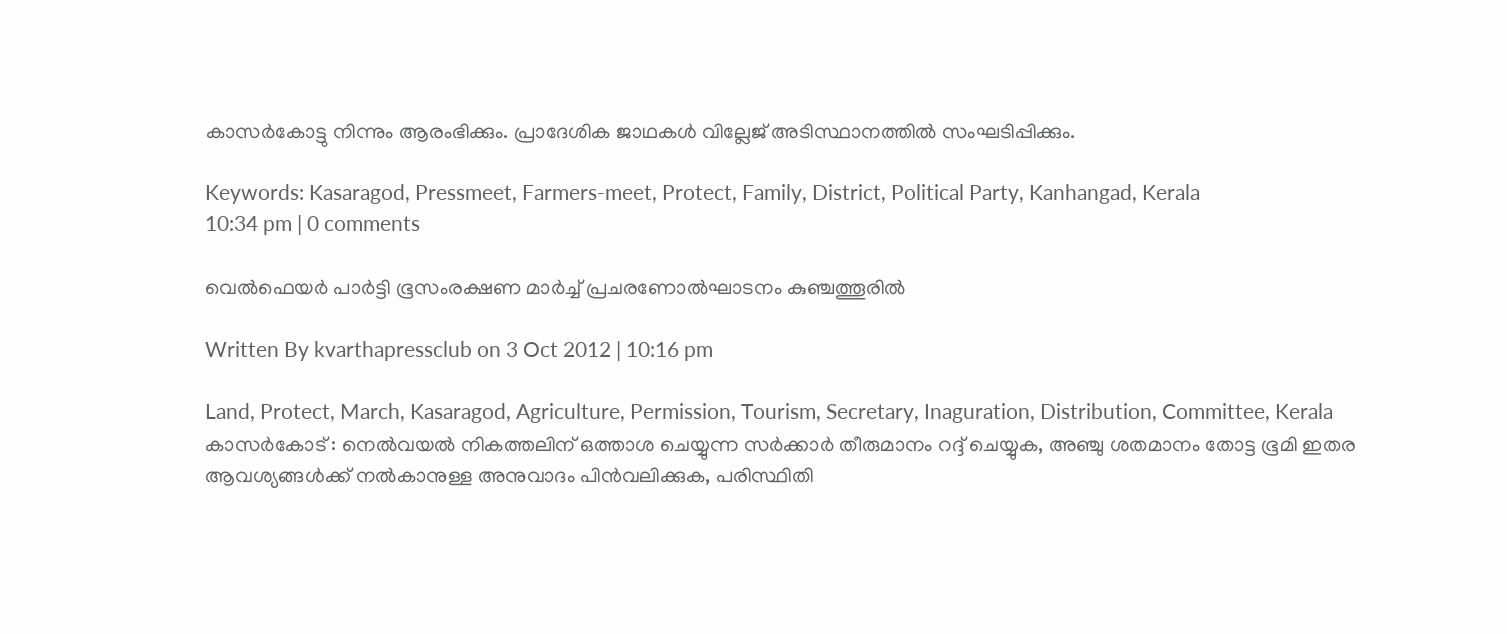കാസര്‍കോട്ടു നിന്നും ആരംഭിക്കും. പ്രാദേശിക ജാഥകള്‍ വില്ലേജ് അടിസ്ഥാനത്തില്‍ സംഘടിപ്പിക്കും.

Keywords: Kasaragod, Pressmeet, Farmers-meet, Protect, Family, District, Political Party, Kanhangad, Kerala
10:34 pm | 0 comments

വെല്‍ഫെയര്‍ പാര്‍ട്ടി ഭൂസംരക്ഷണ മാര്‍ച്ച് പ്രചരണോല്‍ഘാടനം കുഞ്ചത്തൂരില്‍

Written By kvarthapressclub on 3 Oct 2012 | 10:16 pm

Land, Protect, March, Kasaragod, Agriculture, Permission, Tourism, Secretary, Inaguration, Distribution, Committee, Kerala
കാസര്‍കോട് : നെല്‍വയല്‍ നികത്തലിന് ഒത്താശ ചെയ്യുന്ന സര്‍ക്കാര്‍ തീരുമാനം റദ്ദ് ചെയ്യുക, അഞ്ചു ശതമാനം തോട്ട ഭൂമി ഇതര ആവശ്യങ്ങള്‍ക്ക് നല്‍കാനുള്ള അനുവാദം പിന്‍വലിക്കുക, പരിസ്ഥിതി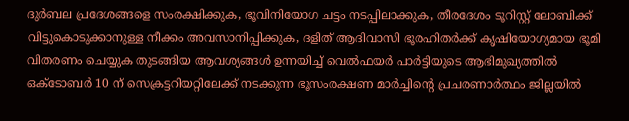ദുര്‍ബല പ്രദേശങ്ങളെ സംരക്ഷിക്കുക, ഭൂവിനിയോഗ ചട്ടം നടപ്പിലാക്കുക, തീരദേശം ടൂറിസ്റ്റ് ലോബിക്ക് വിട്ടുകൊടുക്കാനുള്ള നീക്കം അവസാനിപ്പിക്കുക, ദളിത് ആദിവാസി ഭൂരഹിതര്‍ക്ക് കൃഷിയോഗ്യമായ ഭൂമി വിതരണം ചെയ്യുക തുടങ്ങിയ ആവശ്യങ്ങള്‍ ഉന്നയിച്ച് വെല്‍ഫയര്‍ പാര്‍ട്ടിയുടെ ആഭിമുഖ്യത്തില്‍ ഒക്ടോബര്‍ 10 ന് സെക്രട്ടറിയറ്റിലേക്ക് നടക്കുന്ന ഭൂസംരക്ഷണ മാര്‍ച്ചിന്റെ പ്രചരണാര്‍ത്ഥം ജില്ലയില്‍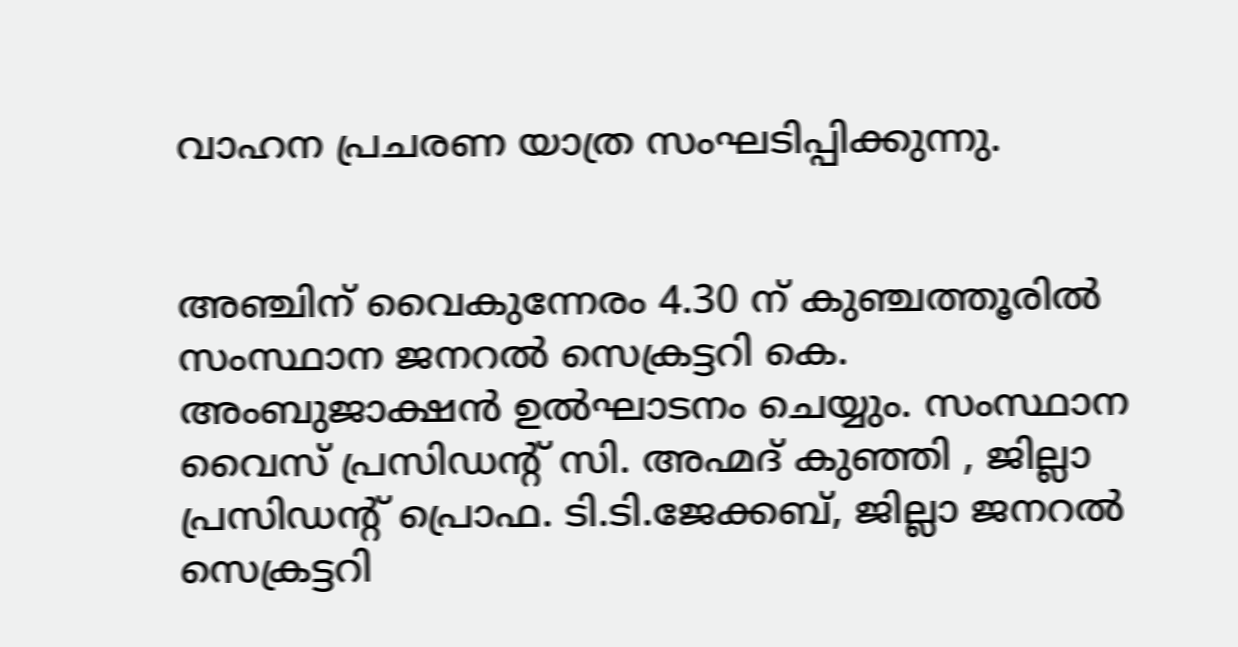വാഹന പ്രചരണ യാത്ര സംഘടിപ്പിക്കുന്നു.


അഞ്ചിന് വൈകുന്നേരം 4.30 ന് കുഞ്ചത്തൂരില്‍ സംസ്ഥാന ജനറല്‍ സെക്രട്ടറി കെ. അംബുജാക്ഷന്‍ ഉല്‍ഘാടനം ചെയ്യും. സംസ്ഥാന വൈസ് പ്രസിഡന്റ് സി. അഹ്മദ് കുഞ്ഞി , ജില്ലാ പ്രസിഡന്റ് പ്രൊഫ. ടി.ടി.ജേക്കബ്, ജില്ലാ ജനറല്‍ സെക്രട്ടറി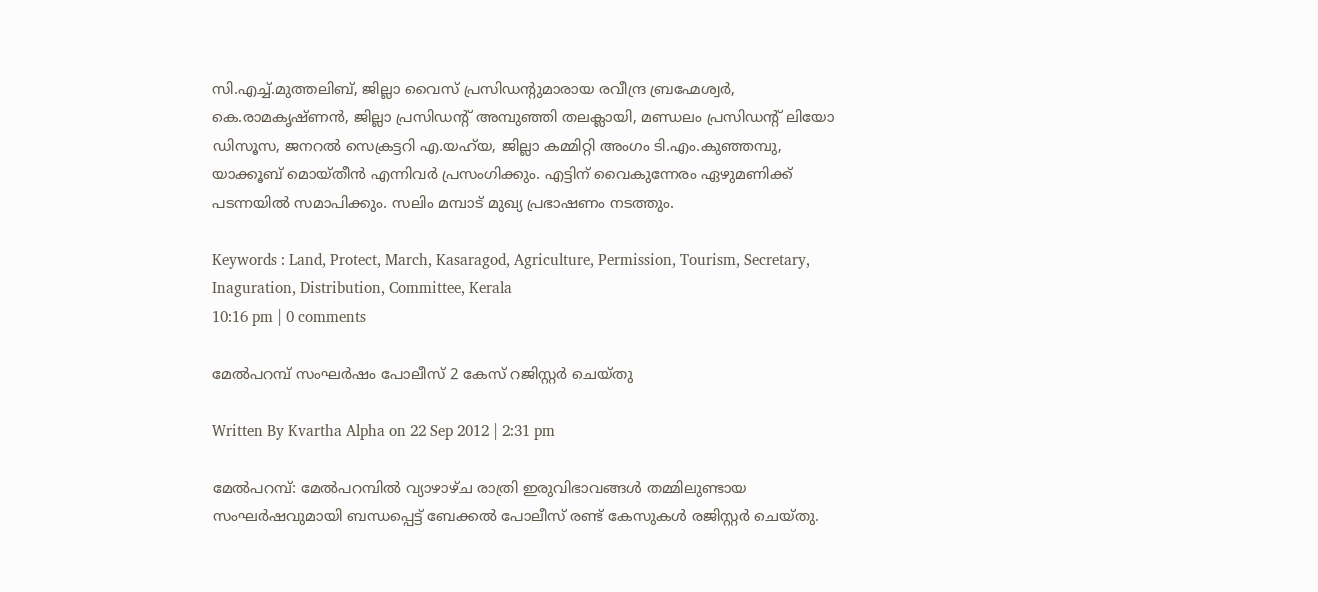സി.എച്ച്.മുത്തലിബ്, ജില്ലാ വൈസ് പ്രസിഡന്റുമാരായ രവീന്ദ്ര ബ്രഹ്മേശ്വര്‍, കെ.രാമകൃഷ്ണന്‍, ജില്ലാ പ്രസിഡന്റ് അമ്പുഞ്ഞി തലക്ലായി, മണ്ഡലം പ്രസിഡന്റ് ലിയോ ഡിസൂസ, ജനറല്‍ സെക്രട്ടറി എ.യഹ്‌യ, ജില്ലാ കമ്മിറ്റി അംഗം ടി.എം.കുഞ്ഞമ്പു, യാക്കൂബ് മൊയ്തീന്‍ എന്നിവര്‍ പ്രസംഗിക്കും. എട്ടിന് വൈകുന്നേരം ഏഴുമണിക്ക് പടന്നയില്‍ സമാപിക്കും. സലിം മമ്പാട് മുഖ്യ പ്രഭാഷണം നടത്തും.

Keywords : Land, Protect, March, Kasaragod, Agriculture, Permission, Tourism, Secretary, Inaguration, Distribution, Committee, Kerala
10:16 pm | 0 comments

മേല്‍പറമ്പ് സംഘര്‍ഷം പോലീസ് 2 കേസ് റജിസ്റ്റര്‍ ചെയ്തു

Written By Kvartha Alpha on 22 Sep 2012 | 2:31 pm

മേല്‍പറമ്പ്: മേല്‍പറമ്പില്‍ വ്യാഴാഴ്ച രാത്രി ഇരുവിഭാവങ്ങള്‍ തമ്മിലുണ്ടായ സംഘര്‍ഷവുമായി ബന്ധപ്പെട്ട് ബേക്കല്‍ പോലീസ് രണ്ട് കേസുകള്‍ രജിസ്റ്റര്‍ ചെയ്തു.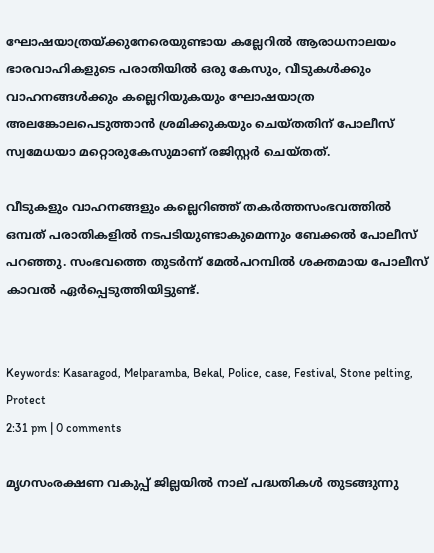ഘോഷയാത്രയ്ക്കുനേരെയുണ്ടായ കല്ലേറില്‍ ആരാധനാലയം ഭാരവാഹികളുടെ പരാതിയില്‍ ഒരു കേസും, വീടുകള്‍ക്കും വാഹനങ്ങള്‍ക്കും കല്ലെറിയുകയും ഘോഷയാത്ര അലങ്കോലപെടുത്താന്‍ ശ്രമിക്കുകയും ചെയ്തതിന് പോലീസ് സ്വമേധയാ മറ്റൊരുകേസുമാണ് രജിസ്റ്റര്‍ ചെയ്തത്.

വീടുകളും വാഹനങ്ങളും കല്ലെറിഞ്ഞ് തകര്‍ത്തസംഭവത്തില്‍ ഒമ്പത് പരാതികളില്‍ നടപടിയുണ്ടാകുമെന്നും ബേക്കല്‍ പോലീസ് പറഞ്ഞു. സംഭവത്തെ തുടര്‍ന്ന് മേല്‍പറമ്പില്‍ ശക്തമായ പോലീസ് കാവല്‍ ഏര്‍പ്പെടുത്തിയിട്ടുണ്ട്.


Keywords: Kasaragod, Melparamba, Bekal, Police, case, Festival, Stone pelting, Protect
2:31 pm | 0 comments

മൃഗസംരക്ഷണ വകുപ്പ് ജില്ലയില്‍ നാല് പദ്ധതികള്‍ തുടങ്ങുന്നു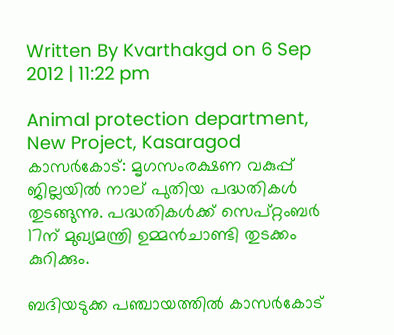Written By Kvarthakgd on 6 Sep 2012 | 11:22 pm

Animal protection department, New Project, Kasaragod
കാസര്‍കോട്: മൃഗസംരക്ഷണ വകുപ്പ് ജില്ലയില്‍ നാല് പുതിയ പദ്ധതികള്‍ തുടങ്ങുന്നു. പദ്ധതികള്‍ക്ക് സെപ്റ്റംബര്‍ 17ന് മുഖ്യമന്ത്രി ഉമ്മന്‍ചാണ്ടി തുടക്കം കുറിക്കും.

ബദിയടുക്ക പഞ്ചായത്തില്‍ കാസര്‍കോട്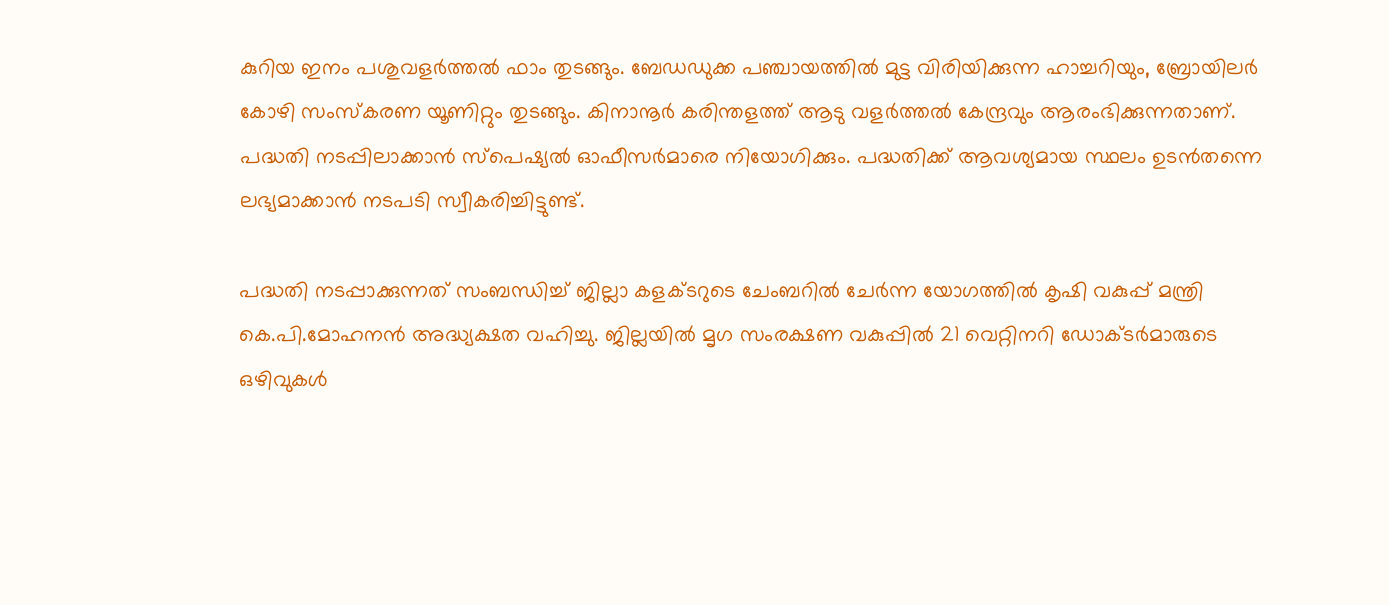കുറിയ ഇനം പശുവളര്‍ത്തല്‍ ഫാം തുടങ്ങും. ബേഡഡുക്ക പഞ്ചായത്തില്‍ മുട്ട വിരിയിക്കുന്ന ഹാച്ചറിയും, ബ്രോയിലര്‍ കോഴി സംസ്‌കരണ യൂണിറ്റും തുടങ്ങും. കിനാനൂര്‍ കരിന്തളത്ത് ആടു വളര്‍ത്തല്‍ കേന്ദ്രവും ആരംഭിക്കുന്നതാണ്. പദ്ധതി നടപ്പിലാക്കാന്‍ സ്‌പെഷ്യല്‍ ഓഫീസര്‍മാരെ നിയോഗിക്കും. പദ്ധതിക്ക് ആവശ്യമായ സ്ഥലം ഉടന്‍തന്നെ ലഭ്യമാക്കാന്‍ നടപടി സ്വീകരിച്ചിട്ടുണ്ട്.

പദ്ധതി നടപ്പാക്കുന്നത് സംബന്ധിച്ച് ജില്ലാ കളക്ടറുടെ ചേംബറില്‍ ചേര്‍ന്ന യോഗത്തില്‍ കൃഷി വകുപ്പ് മന്ത്രി കെ.പി.മോഹനന്‍ അദ്ധ്യക്ഷത വഹിച്ചു. ജില്ലയില്‍ മൃഗ സംരക്ഷണ വകുപ്പില്‍ 21 വെറ്റിനറി ഡോക്ടര്‍മാരുടെ ഒഴിവുകള്‍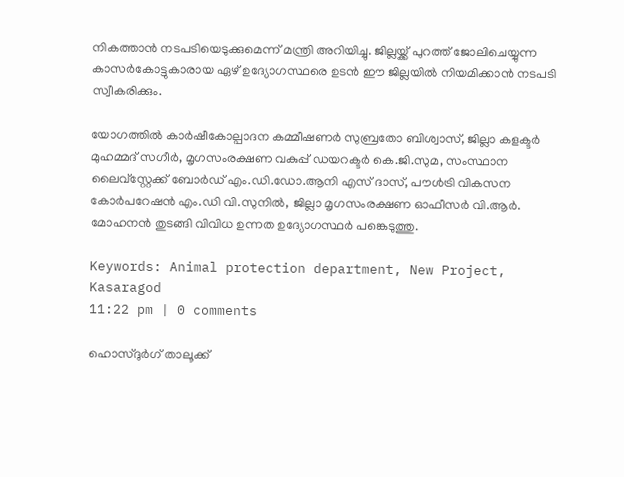നികത്താന്‍ നടപടിയെടുക്കുമെന്ന് മന്ത്രി അറിയിച്ചു. ജില്ലയ്ക്ക് പുറത്ത് ജോലിചെയ്യുന്ന കാസര്‍കോട്ടുകാരായ ഏഴ് ഉദ്യോഗസ്ഥരെ ഉടന്‍ ഈ ജില്ലയില്‍ നിയമിക്കാന്‍ നടപടി സ്വീകരിക്കും.

യോഗത്തില്‍ കാര്‍ഷീകോല്പാദന കമ്മീഷണര്‍ സുബ്രതോ ബിശ്വാസ്, ജില്ലാ കളക്ടര്‍ മുഹമ്മദ് സഗീര്‍, മൃഗസംരക്ഷണ വകുപ്പ് ഡയറക്ടര്‍ കെ.ജി.സുമ, സംസ്ഥാന ലൈവ്‌സ്റ്റേക്ക് ബോര്‍ഡ് എം.ഡി.ഡോ.ആനി എസ് ദാസ്, പൗള്‍ട്രി വികസന കോര്‍പറേഷന്‍ എം.ഡി വി.സുനില്‍, ജില്ലാ മൃഗസംരക്ഷണ ഓഫീസര്‍ വി.ആര്‍. മോഹനന്‍ തുടങ്ങി വിവിധ ഉന്നത ഉദ്യോഗസ്ഥര്‍ പങ്കെടുത്തു.

Keywords: Animal protection department, New Project, Kasaragod
11:22 pm | 0 comments

ഹൊസ്ദുര്‍ഗ് താലൂക്ക്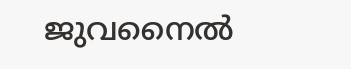ജുവനൈല്‍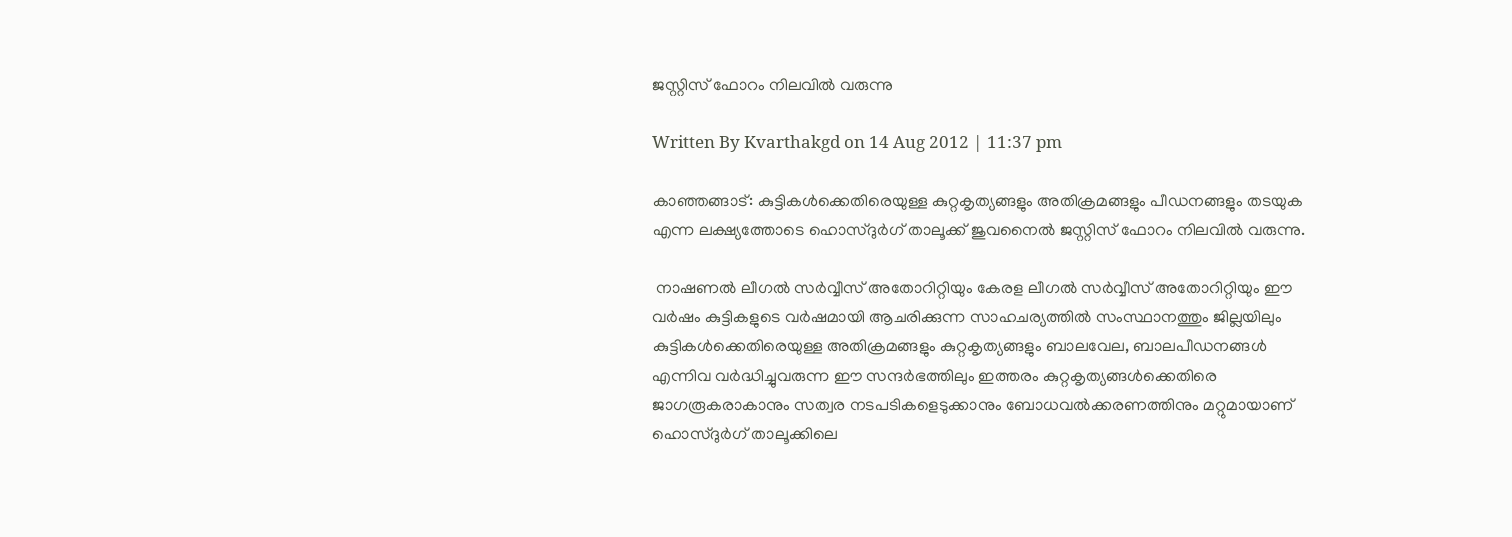ജസ്റ്റിസ് ഫോറം നിലവില്‍ വരുന്നു

Written By Kvarthakgd on 14 Aug 2012 | 11:37 pm

കാഞ്ഞങ്ങാട്: കുട്ടികള്‍ക്കെതിരെയുള്ള കുറ്റകൃത്യങ്ങളും അതിക്രമങ്ങളും പീഡനങ്ങളും തടയുക എന്ന ലക്ഷ്യത്തോടെ ഹൊസ്ദുര്‍ഗ് താലൂക്ക് ജുവനൈല്‍ ജസ്റ്റിസ് ഫോറം നിലവില്‍ വരുന്നു.

 നാഷണല്‍ ലീഗല്‍ സര്‍വ്വീസ് അതോറിറ്റിയും കേരള ലീഗല്‍ സര്‍വ്വീസ് അതോറിറ്റിയും ഈ വര്‍ഷം കുട്ടികളുടെ വര്‍ഷമായി ആചരിക്കുന്ന സാഹചര്യത്തില്‍ സംസ്ഥാനത്തും ജില്ലയിലും കുട്ടികള്‍ക്കെതിരെയുള്ള അതിക്രമങ്ങളും കുറ്റകൃത്യങ്ങളും ബാലവേല, ബാലപീഡനങ്ങള്‍ എന്നിവ വര്‍ദ്ധിച്ചുവരുന്ന ഈ സന്ദര്‍ഭത്തിലും ഇത്തരം കുറ്റകൃത്യങ്ങള്‍ക്കെതിരെ ജാഗരൂകരാകാനും സത്വര നടപടികളെടുക്കാനും ബോധവല്‍ക്കരണത്തിനും മറ്റുമായാണ് ഹൊസ്ദുര്‍ഗ് താലൂക്കിലെ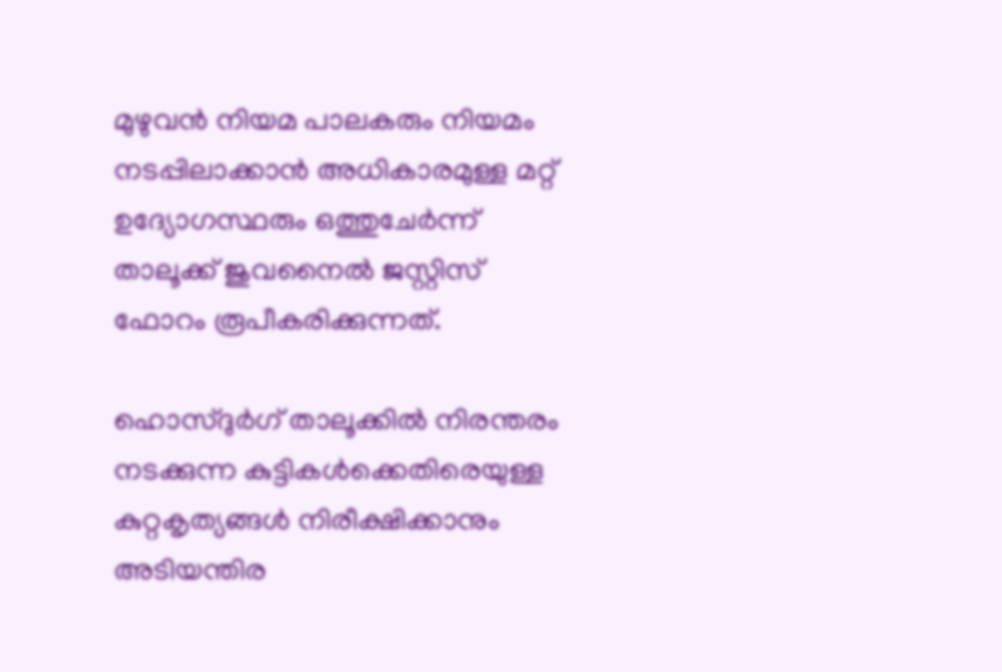മുഴുവന്‍ നിയമ പാലകരും നിയമം നടപ്പിലാക്കാന്‍ അധികാരമുള്ള മറ്റ് ഉദ്യോഗസ്ഥരും ഒത്തുചേര്‍ന്ന് താലൂക്ക് ജുവനൈല്‍ ജസ്റ്റിസ് ഫോറം രൂപീകരിക്കുന്നത്.

ഹൊസ്ദുര്‍ഗ് താലൂക്കില്‍ നിരന്തരം നടക്കുന്ന കുട്ടികള്‍ക്കെതിരെയുള്ള കുറ്റകൃത്യങ്ങള്‍ നിരീക്ഷിക്കാനും അടിയന്തിര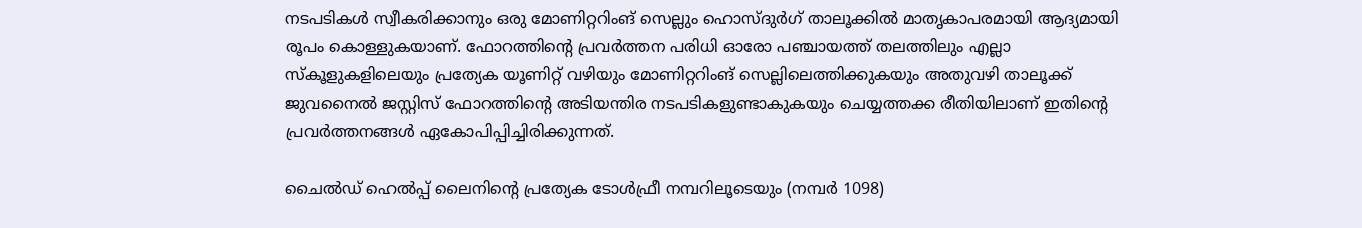നടപടികള്‍ സ്വീകരിക്കാനും ഒരു മോണിറ്ററിംങ് സെല്ലും ഹൊസ്ദുര്‍ഗ് താലൂക്കില്‍ മാതൃകാപരമായി ആദ്യമായി രൂപം കൊള്ളുകയാണ്. ഫോറത്തിന്റെ പ്രവര്‍ത്തന പരിധി ഓരോ പഞ്ചായത്ത് തലത്തിലും എല്ലാ സ്‌കൂളുകളിലെയും പ്രത്യേക യൂണിറ്റ് വഴിയും മോണിറ്ററിംങ് സെല്ലിലെത്തിക്കുകയും അതുവഴി താലൂക്ക് ജുവനൈല്‍ ജസ്റ്റിസ് ഫോറത്തിന്റെ അടിയന്തിര നടപടികളുണ്ടാകുകയും ചെയ്യത്തക്ക രീതിയിലാണ് ഇതിന്റെ പ്രവര്‍ത്തനങ്ങള്‍ ഏകോപിപ്പിച്ചിരിക്കുന്നത്.

ചൈല്‍ഡ് ഹെല്‍പ്പ് ലൈനിന്റെ പ്രത്യേക ടോള്‍ഫ്രീ നമ്പറിലൂടെയും (നമ്പര്‍ 1098)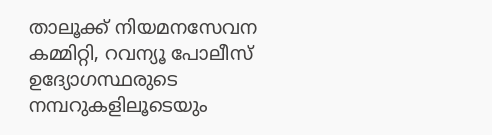താലൂക്ക് നിയമനസേവന കമ്മിറ്റി, റവന്യൂ പോലീസ് ഉദ്യോഗസ്ഥരുടെ നമ്പറുകളിലൂടെയും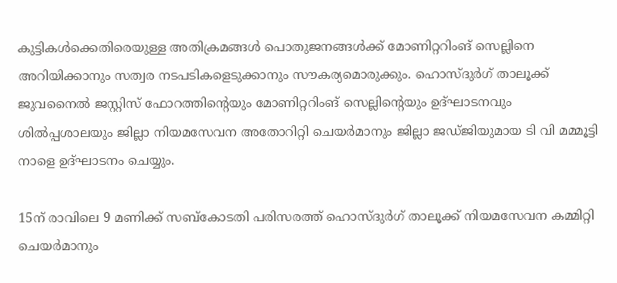കുട്ടികള്‍ക്കെതിരെയുള്ള അതിക്രമങ്ങള്‍ പൊതുജനങ്ങള്‍ക്ക് മോണിറ്ററിംങ് സെല്ലിനെ അറിയിക്കാനും സത്വര നടപടികളെടുക്കാനും സൗകര്യമൊരുക്കും. ഹൊസ്ദുര്‍ഗ് താലൂക്ക് ജുവനൈല്‍ ജസ്റ്റിസ് ഫോറത്തിന്റെയും മോണിറ്ററിംങ് സെല്ലിന്റെയും ഉദ്ഘാടനവും ശില്‍പ്പശാലയും ജില്ലാ നിയമസേവന അതോറിറ്റി ചെയര്‍മാനും ജില്ലാ ജഡ്ജിയുമായ ടി വി മമ്മൂട്ടി നാളെ ഉദ്ഘാടനം ചെയ്യും.

15ന് രാവിലെ 9 മണിക്ക് സബ്‌കോടതി പരിസരത്ത് ഹൊസ്ദുര്‍ഗ് താലൂക്ക് നിയമസേവന കമ്മിറ്റി ചെയര്‍മാനും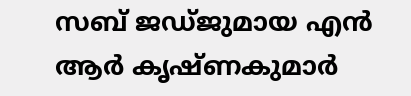സബ് ജഡ്ജുമായ എന്‍ ആര്‍ കൃഷ്ണകുമാര്‍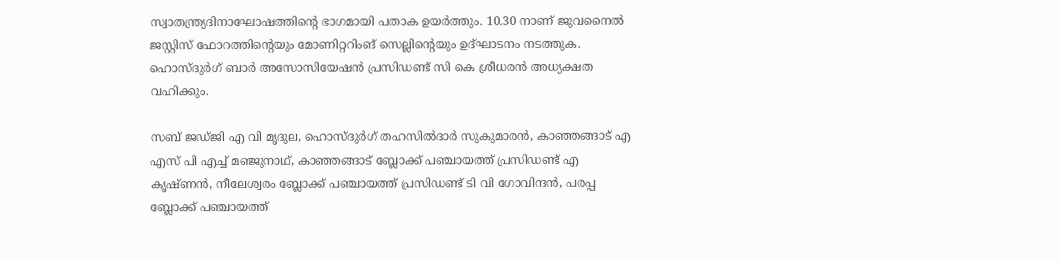സ്വാതന്ത്ര്യദിനാഘോഷത്തിന്റെ ഭാഗമായി പതാക ഉയര്‍ത്തും. 10.30 നാണ് ജുവനൈല്‍ ജസ്റ്റിസ് ഫോറത്തിന്റെയും മോണിറ്ററിംങ് സെല്ലിന്റെയും ഉദ്ഘാടനം നടത്തുക. ഹൊസ്ദുര്‍ഗ് ബാര്‍ അസോസിയേഷന്‍ പ്രസിഡണ്ട് സി കെ ശ്രീധരന്‍ അധ്യക്ഷത വഹിക്കും.

സബ് ജഡ്ജി എ വി മൃദുല, ഹൊസ്ദുര്‍ഗ് തഹസില്‍ദാര്‍ സുകുമാരന്‍, കാഞ്ഞങ്ങാട് എ എസ് പി എച്ച് മഞ്ജുനാഥ്, കാഞ്ഞങ്ങാട് ബ്ലോക്ക് പഞ്ചായത്ത് പ്രസിഡണ്ട് എ കൃഷ്ണന്‍, നീലേശ്വരം ബ്ലോക്ക് പഞ്ചായത്ത് പ്രസിഡണ്ട് ടി വി ഗോവിന്ദന്‍, പരപ്പ ബ്ലോക്ക് പഞ്ചായത്ത്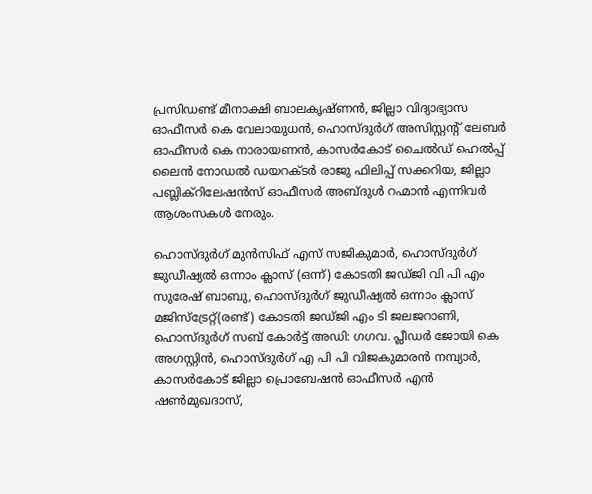പ്രസിഡണ്ട് മീനാക്ഷി ബാലകൃഷ്ണന്‍, ജില്ലാ വിദ്യാഭ്യാസ ഓഫീസര്‍ കെ വേലായുധന്‍, ഹൊസ്ദുര്‍ഗ് അസിസ്റ്റന്റ് ലേബര്‍ ഓഫീസര്‍ കെ നാരായണന്‍, കാസര്‍കോട് ചൈല്‍ഡ് ഹെല്‍പ്പ് ലൈന്‍ നോഡല്‍ ഡയറക്ടര്‍ രാജു ഫിലിപ്പ് സക്കറിയ, ജില്ലാ പബ്ലിക്‌റിലേഷന്‍സ് ഓഫീസര്‍ അബ്ദുള്‍ റഹ്മാന്‍ എന്നിവര്‍ ആശംസകള്‍ നേരും.

ഹൊസ്ദുര്‍ഗ് മുന്‍സിഫ് എസ് സജികുമാര്‍, ഹൊസ്ദുര്‍ഗ് ജുഡീഷ്യല്‍ ഒന്നാം ക്ലാസ് (ഒന്ന്) കോടതി ജഡ്ജി വി പി എം സുരേഷ് ബാബു, ഹൊസ്ദുര്‍ഗ് ജുഡീഷ്യല്‍ ഒന്നാം ക്ലാസ് മജിസ്‌ട്രേറ്റ്(രണ്ട്) കോടതി ജഡ്ജി എം ടി ജലജറാണി, ഹൊസ്ദുര്‍ഗ് സബ് കോര്‍ട്ട് അഡി: ഗഗവ. പ്ലീഡര്‍ ജോയി കെ അഗസ്റ്റിന്‍, ഹൊസ്ദുര്‍ഗ് എ പി പി വിജകുമാരന്‍ നമ്പ്യാര്‍, കാസര്‍കോട് ജില്ലാ പ്രൊബേഷന്‍ ഓഫീസര്‍ എന്‍ ഷണ്‍മുഖദാസ്,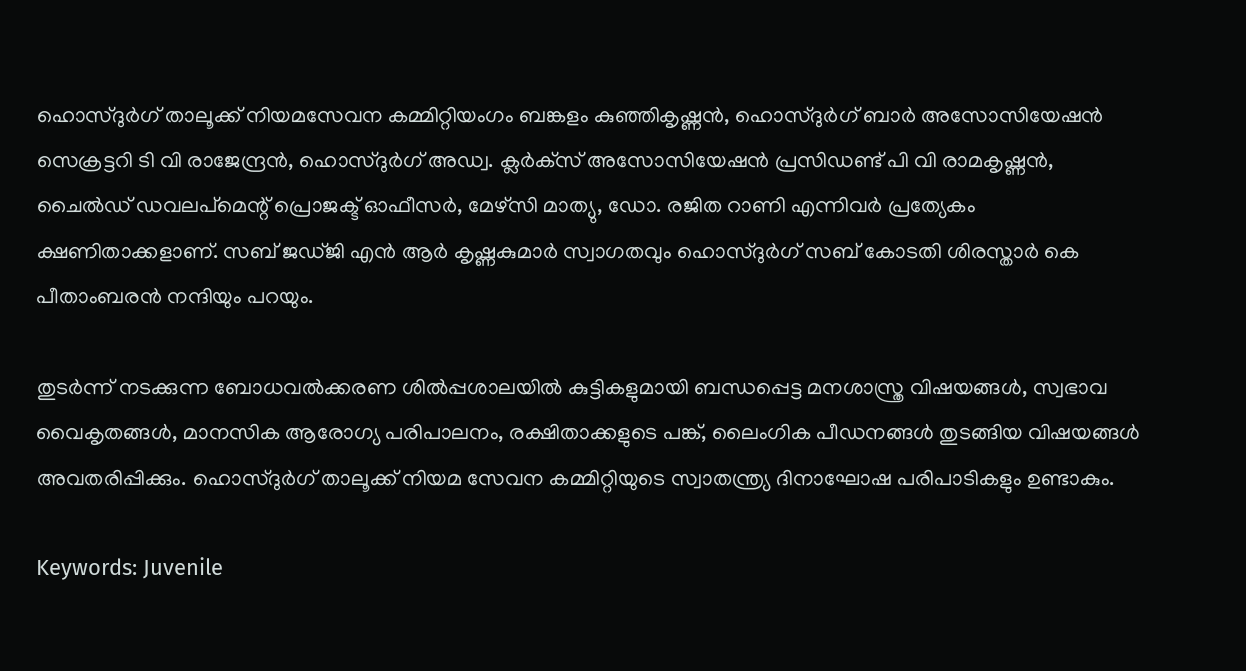ഹൊസ്ദുര്‍ഗ് താലൂക്ക് നിയമസേവന കമ്മിറ്റിയംഗം ബങ്കളം കുഞ്ഞികൃഷ്ണന്‍, ഹൊസ്ദുര്‍ഗ് ബാര്‍ അസോസിയേഷന്‍ സെക്രട്ടറി ടി വി രാജേന്ദ്രന്‍, ഹൊസ്ദുര്‍ഗ് അഡ്വ. ക്ലര്‍ക്‌സ് അസോസിയേഷന്‍ പ്രസിഡണ്ട് പി വി രാമകൃഷ്ണന്‍, ചൈല്‍ഡ് ഡവലപ്‌മെന്റ് പ്രൊജക്ട് ഓഫീസര്‍, മേഴ്‌സി മാത്യു, ഡോ. രജിത റാണി എന്നിവര്‍ പ്രത്യേകം ക്ഷണിതാക്കളാണ്. സബ് ജഡ്ജി എന്‍ ആര്‍ കൃഷ്ണകുമാര്‍ സ്വാഗതവും ഹൊസ്ദുര്‍ഗ് സബ് കോടതി ശിരസ്താര്‍ കെ പീതാംബരന്‍ നന്ദിയും പറയും.

തുടര്‍ന്ന് നടക്കുന്ന ബോധവല്‍ക്കരണ ശില്‍പ്പശാലയില്‍ കുട്ടികളുമായി ബന്ധപ്പെട്ട മനശാസ്ത്ര വിഷയങ്ങള്‍, സ്വഭാവ വൈകൃതങ്ങള്‍, മാനസിക ആരോഗ്യ പരിപാലനം, രക്ഷിതാക്കളുടെ പങ്ക്, ലൈംഗിക പീഡനങ്ങള്‍ തുടങ്ങിയ വിഷയങ്ങള്‍ അവതരിപ്പിക്കും. ഹൊസ്ദുര്‍ഗ് താലൂക്ക് നിയമ സേവന കമ്മിറ്റിയുടെ സ്വാതന്ത്ര്യ ദിനാഘോഷ പരിപാടികളും ഉണ്ടാകും.

Keywords: Juvenile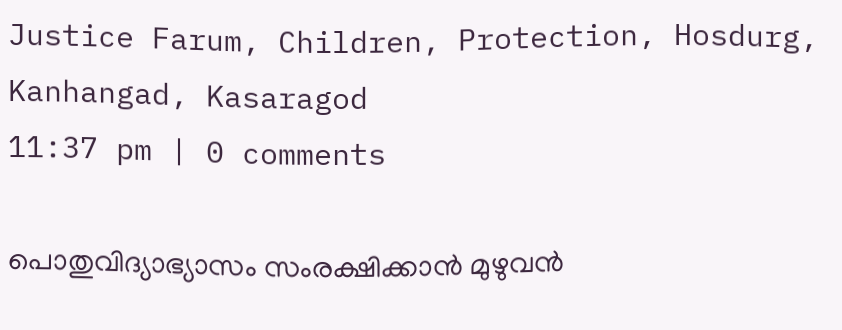Justice Farum, Children, Protection, Hosdurg, Kanhangad, Kasaragod
11:37 pm | 0 comments

പൊതുവിദ്യാഭ്യാസം സംരക്ഷിക്കാന്‍ മുഴുവന്‍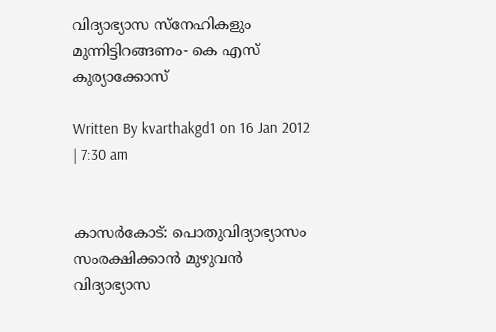വിദ്യാഭ്യാസ സ്‌നേഹികളും മുന്നിട്ടിറങ്ങണം- കെ എസ് കുര്യാക്കോസ്

Written By kvarthakgd1 on 16 Jan 2012 | 7:30 am


കാസര്‍കോട്: പൊതുവിദ്യാഭ്യാസം സംരക്ഷിക്കാന്‍ മുഴുവന്‍ വിദ്യാഭ്യാസ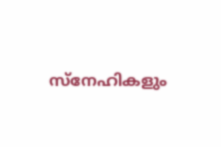സ്‌നേഹികളും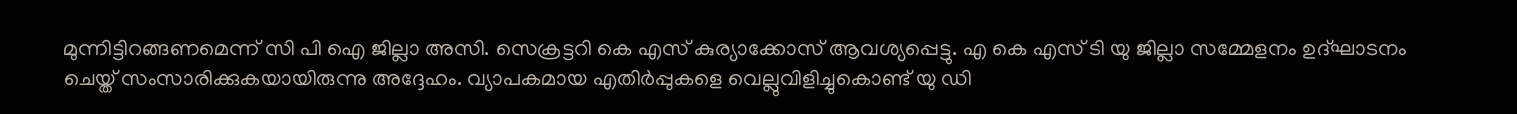മുന്നിട്ടിറങ്ങണമെന്ന് സി പി ഐ ജില്ലാ അസി. സെക്രട്ടറി കെ എസ് കുര്യാക്കോസ് ആവശ്യപ്പെട്ടു. എ കെ എസ് ടി യു ജില്ലാ സമ്മേളനം ഉദ്ഘാടനം ചെയ്ത് സംസാരിക്കുകയായിരുന്നു അദ്ദേഹം. വ്യാപകമായ എതിര്‍പ്പുകളെ വെല്ലുവിളിച്ചുകൊണ്ട് യു ഡി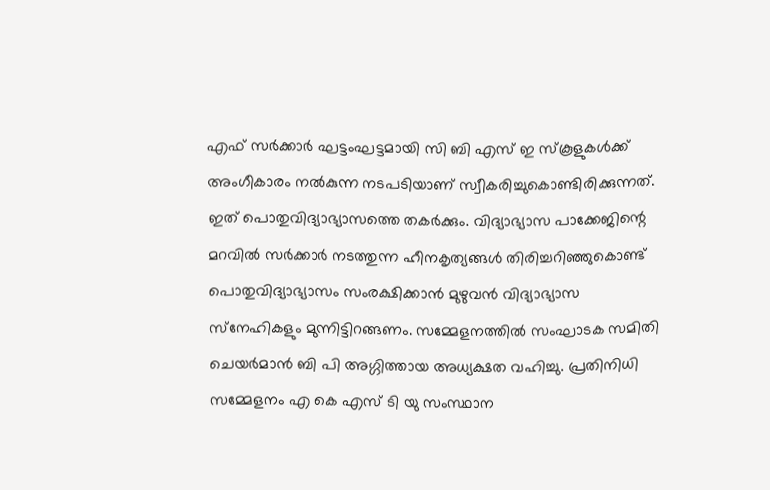എഫ് സര്‍ക്കാര്‍ ഘട്ടംഘട്ടമായി സി ബി എസ് ഇ സ്‌കൂളുകള്‍ക്ക് അംഗീകാരം നല്‍കുന്ന നടപടിയാണ് സ്വീകരിച്ചുകൊണ്ടിരിക്കുന്നത്. ഇത് പൊതുവിദ്യാഭ്യാസത്തെ തകര്‍ക്കും. വിദ്യാഭ്യാസ പാക്കേജിന്റെ മറവില്‍ സര്‍ക്കാര്‍ നടത്തുന്ന ഹീനകൃത്യങ്ങള്‍ തിരിച്ചറിഞ്ഞുകൊണ്ട് പൊതുവിദ്യാഭ്യാസം സംരക്ഷിക്കാന്‍ മുഴുവന്‍ വിദ്യാഭ്യാസ സ്‌നേഹികളും മുന്നിട്ടിറങ്ങണം. സമ്മേളനത്തില്‍ സംഘാടക സമിതി ചെയര്‍മാന്‍ ബി പി അഗ്ഗിത്തായ അധ്യക്ഷത വഹിച്ചു. പ്രതിനിധി സമ്മേളനം എ കെ എസ് ടി യു സംസ്ഥാന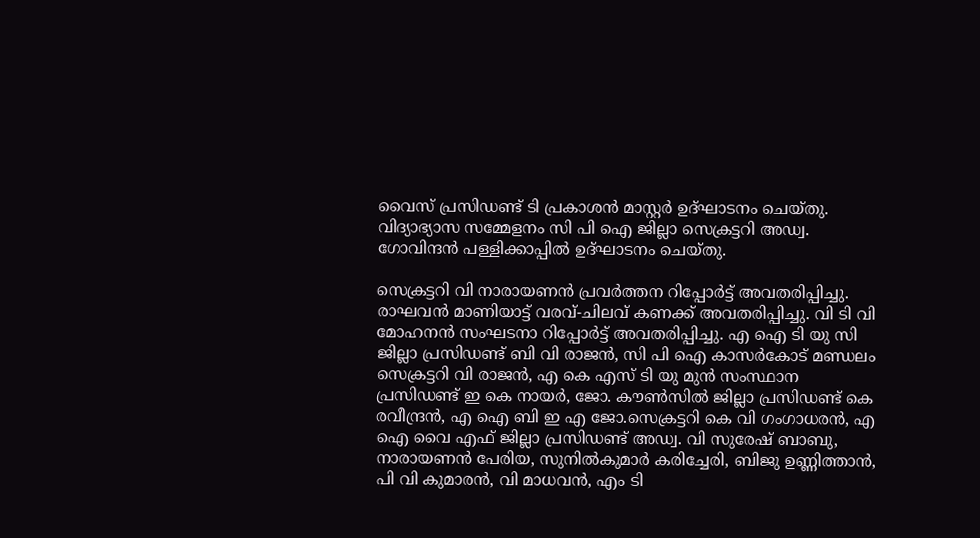വൈസ് പ്രസിഡണ്ട് ടി പ്രകാശന്‍ മാസ്റ്റര്‍ ഉദ്ഘാടനം ചെയ്തു. വിദ്യാഭ്യാസ സമ്മേളനം സി പി ഐ ജില്ലാ സെക്രട്ടറി അഡ്വ. ഗോവിന്ദന്‍ പള്ളിക്കാപ്പില്‍ ഉദ്ഘാടനം ചെയ്തു.

സെക്രട്ടറി വി നാരായണന്‍ പ്രവര്‍ത്തന റിപ്പോര്‍ട്ട് അവതരിപ്പിച്ചു. രാഘവന്‍ മാണിയാട്ട് വരവ്-ചിലവ് കണക്ക് അവതരിപ്പിച്ചു. വി ടി വി മോഹനന്‍ സംഘടനാ റിപ്പോര്‍ട്ട് അവതരിപ്പിച്ചു. എ ഐ ടി യു സി ജില്ലാ പ്രസിഡണ്ട് ബി വി രാജന്‍, സി പി ഐ കാസര്‍കോട് മണ്ഡലം സെക്രട്ടറി വി രാജന്‍, എ കെ എസ് ടി യു മുന്‍ സംസ്ഥാന പ്രസിഡണ്ട് ഇ കെ നായര്‍, ജോ. കൗണ്‍സില്‍ ജില്ലാ പ്രസിഡണ്ട് കെ രവീന്ദ്രന്‍, എ ഐ ബി ഇ എ ജോ.സെക്രട്ടറി കെ വി ഗംഗാധരന്‍, എ ഐ വൈ എഫ് ജില്ലാ പ്രസിഡണ്ട് അഡ്വ. വി സുരേഷ് ബാബു, നാരായണന്‍ പേരിയ, സുനില്‍കുമാര്‍ കരിച്ചേരി, ബിജു ഉണ്ണിത്താന്‍, പി വി കുമാരന്‍, വി മാധവന്‍, എം ടി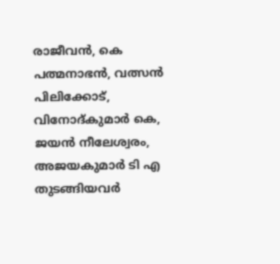രാജീവന്‍, കെ പത്മനാഭന്‍, വത്സന്‍ പിലിക്കോട്, വിനോദ്കുമാര്‍ കെ, ജയന്‍ നീലേശ്വരം, അജയകുമാര്‍ ടി എ തുടങ്ങിയവര്‍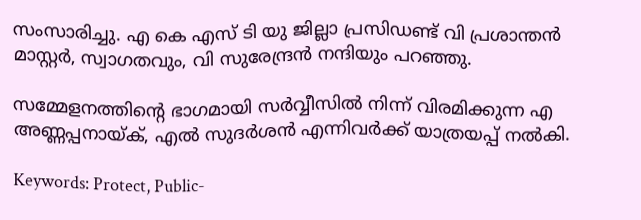സംസാരിച്ചു. എ കെ എസ് ടി യു ജില്ലാ പ്രസിഡണ്ട് വി പ്രശാന്തന്‍ മാസ്റ്റര്‍, സ്വാഗതവും, വി സുരേന്ദ്രന്‍ നന്ദിയും പറഞ്ഞു.

സമ്മേളനത്തിന്റെ ഭാഗമായി സര്‍വ്വീസില്‍ നിന്ന് വിരമിക്കുന്ന എ അണ്ണപ്പനായ്ക്, എല്‍ സുദര്‍ശന്‍ എന്നിവര്‍ക്ക് യാത്രയപ്പ് നല്‍കി.

Keywords: Protect, Public-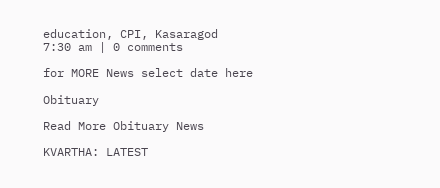education, CPI, Kasaragod
7:30 am | 0 comments

for MORE News select date here

Obituary

Read More Obituary News

KVARTHA: LATEST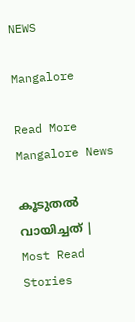NEWS

Mangalore

Read More Mangalore News

കൂടുതൽ വായിച്ചത് | Most Read Stories